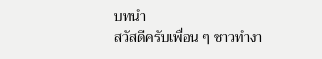บทนำ
สวัสดีครับเพื่อน ๆ ชาวทำงา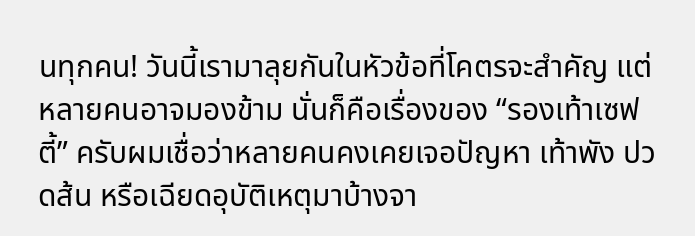นทุกคน! วันนี้เรามาลุยกันในหัวข้อที่โคตรจะสำคัญ แต่หลายคนอาจมองข้าม นั่นก็คือเรื่องของ “รองเท้าเซฟตี้” ครับผมเชื่อว่าหลายคนคงเคยเจอปัญหา เท้าพัง ปวดส้น หรือเฉียดอุบัติเหตุมาบ้างจา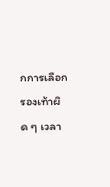กการเลือกรองเท้าผิด ๆ เวลา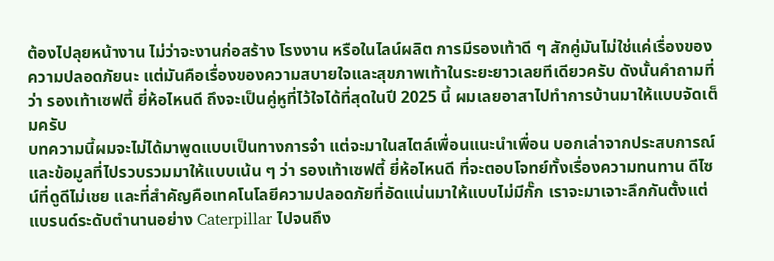ต้องไปลุยหน้างาน ไม่ว่าจะงานก่อสร้าง โรงงาน หรือในไลน์ผลิต การมีรองเท้าดี ๆ สักคู่มันไม่ใช่แค่เรื่องของความปลอดภัยนะ แต่มันคือเรื่องของความสบายใจและสุขภาพเท้าในระยะยาวเลยทีเดียวครับ ดังนั้นคำถามที่ว่า รองเท้าเซฟตี้ ยี่ห้อไหนดี ถึงจะเป็นคู่หูที่ไว้ใจได้ที่สุดในปี 2025 นี้ ผมเลยอาสาไปทำการบ้านมาให้แบบจัดเต็มครับ
บทความนี้ผมจะไม่ได้มาพูดแบบเป็นทางการจ๋า แต่จะมาในสไตล์เพื่อนแนะนำเพื่อน บอกเล่าจากประสบการณ์และข้อมูลที่ไปรวบรวมมาให้แบบเน้น ๆ ว่า รองเท้าเซฟตี้ ยี่ห้อไหนดี ที่จะตอบโจทย์ทั้งเรื่องความทนทาน ดีไซน์ที่ดูดีไม่เชย และที่สำคัญคือเทคโนโลยีความปลอดภัยที่อัดแน่นมาให้แบบไม่มีกั๊ก เราจะมาเจาะลึกกันตั้งแต่แบรนด์ระดับตำนานอย่าง Caterpillar ไปจนถึง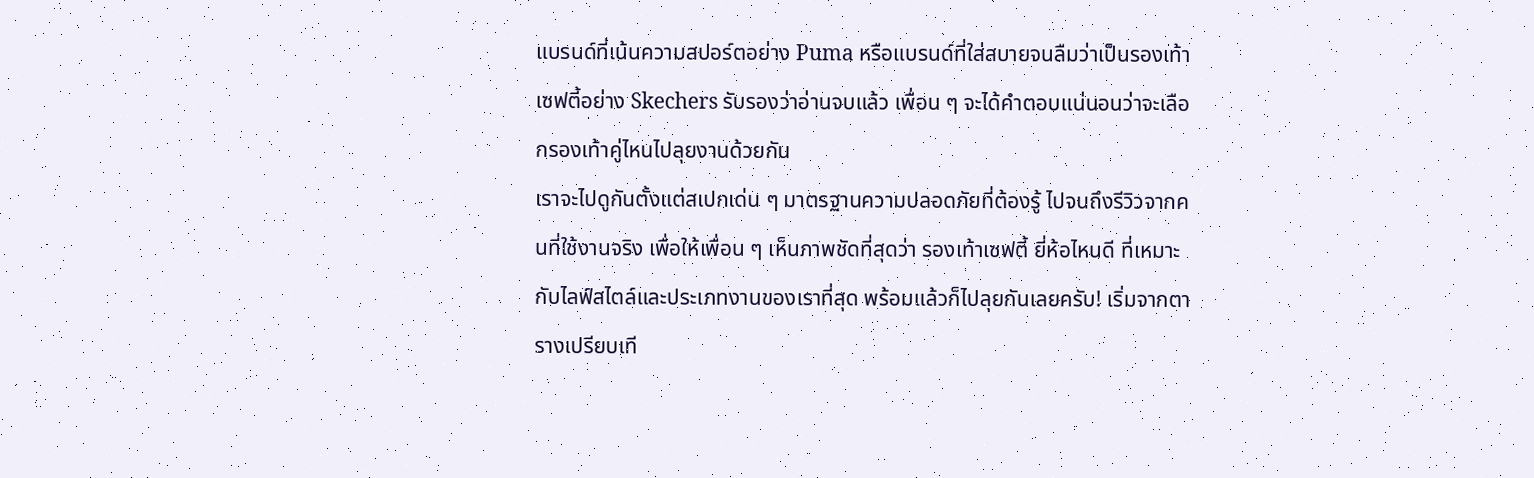แบรนด์ที่เน้นความสปอร์ตอย่าง Puma หรือแบรนด์ที่ใส่สบายจนลืมว่าเป็นรองเท้าเซฟตี้อย่าง Skechers รับรองว่าอ่านจบแล้ว เพื่อน ๆ จะได้คำตอบแน่นอนว่าจะเลือกรองเท้าคู่ไหนไปลุยงานด้วยกัน
เราจะไปดูกันตั้งแต่สเปกเด่น ๆ มาตรฐานความปลอดภัยที่ต้องรู้ ไปจนถึงรีวิวจากคนที่ใช้งานจริง เพื่อให้เพื่อน ๆ เห็นภาพชัดที่สุดว่า รองเท้าเซฟตี้ ยี่ห้อไหนดี ที่เหมาะกับไลฟ์สไตล์และประเภทงานของเราที่สุด พร้อมแล้วก็ไปลุยกันเลยครับ! เริ่มจากตารางเปรียบเที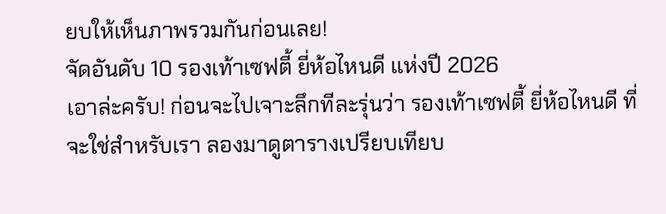ยบให้เห็นภาพรวมกันก่อนเลย!
จัดอันดับ 10 รองเท้าเซฟตี้ ยี่ห้อไหนดี แห่งปี 2026
เอาล่ะครับ! ก่อนจะไปเจาะลึกทีละรุ่นว่า รองเท้าเซฟตี้ ยี่ห้อไหนดี ที่จะใช่สำหรับเรา ลองมาดูตารางเปรียบเทียบ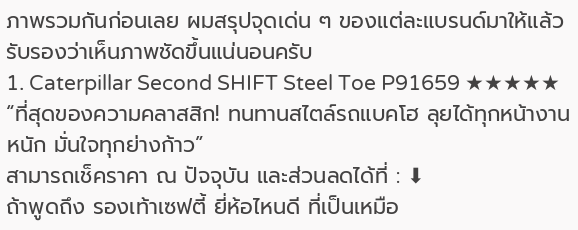ภาพรวมกันก่อนเลย ผมสรุปจุดเด่น ๆ ของแต่ละแบรนด์มาให้แล้ว รับรองว่าเห็นภาพชัดขึ้นแน่นอนครับ
1. Caterpillar Second SHIFT Steel Toe P91659 ★★★★★
“ที่สุดของความคลาสสิก! ทนทานสไตล์รถแบคโฮ ลุยได้ทุกหน้างานหนัก มั่นใจทุกย่างก้าว”
สามารถเช็คราคา ณ ปัจจุบัน และส่วนลดได้ที่ : ⬇
ถ้าพูดถึง รองเท้าเซฟตี้ ยี่ห้อไหนดี ที่เป็นเหมือ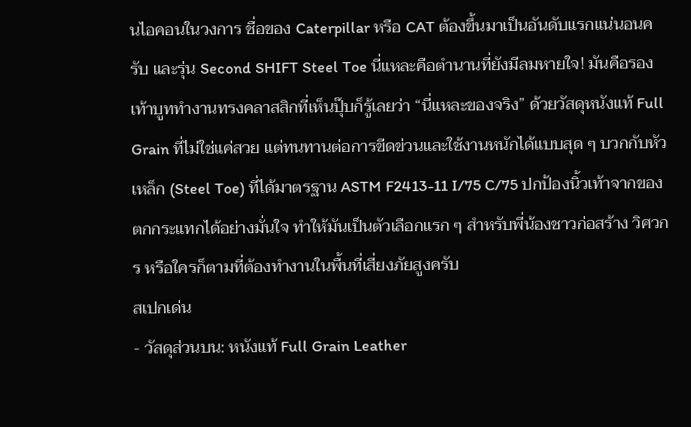นไอคอนในวงการ ชื่อของ Caterpillar หรือ CAT ต้องขึ้นมาเป็นอันดับแรกแน่นอนครับ และรุ่น Second SHIFT Steel Toe นี่แหละคือตำนานที่ยังมีลมหายใจ! มันคือรองเท้าบูททำงานทรงคลาสสิกที่เห็นปุ๊บก็รู้เลยว่า “นี่แหละของจริง” ด้วยวัสดุหนังแท้ Full Grain ที่ไม่ใช่แค่สวย แต่ทนทานต่อการขีดข่วนและใช้งานหนักได้แบบสุด ๆ บวกกับหัวเหล็ก (Steel Toe) ที่ได้มาตรฐาน ASTM F2413-11 I/75 C/75 ปกป้องนิ้วเท้าจากของตกกระแทกได้อย่างมั่นใจ ทำให้มันเป็นตัวเลือกแรก ๆ สำหรับพี่น้องชาวก่อสร้าง วิศวกร หรือใครก็ตามที่ต้องทำงานในพื้นที่เสี่ยงภัยสูงครับ
สเปกเด่น
- วัสดุส่วนบน: หนังแท้ Full Grain Leather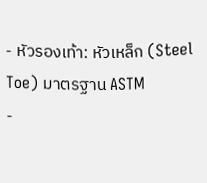- หัวรองเท้า: หัวเหล็ก (Steel Toe) มาตรฐาน ASTM
-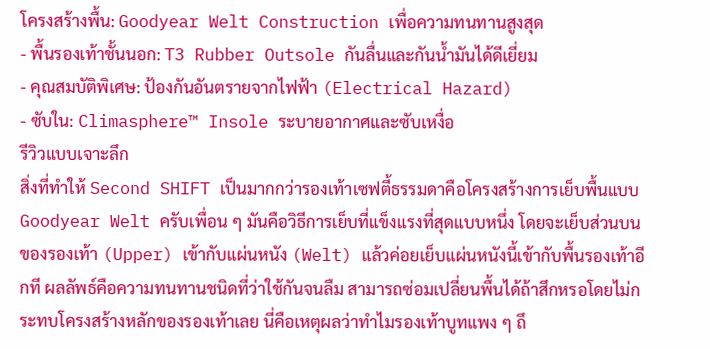โครงสร้างพื้น: Goodyear Welt Construction เพื่อความทนทานสูงสุด
- พื้นรองเท้าชั้นนอก: T3 Rubber Outsole กันลื่นและกันน้ำมันได้ดีเยี่ยม
- คุณสมบัติพิเศษ: ป้องกันอันตรายจากไฟฟ้า (Electrical Hazard)
- ซับใน: Climasphere™ Insole ระบายอากาศและซับเหงื่อ
รีวิวแบบเจาะลึก
สิ่งที่ทำให้ Second SHIFT เป็นมากกว่ารองเท้าเซฟตี้ธรรมดาคือโครงสร้างการเย็บพื้นแบบ Goodyear Welt ครับเพื่อน ๆ มันคือวิธีการเย็บที่แข็งแรงที่สุดแบบหนึ่ง โดยจะเย็บส่วนบนของรองเท้า (Upper) เข้ากับแผ่นหนัง (Welt) แล้วค่อยเย็บแผ่นหนังนี้เข้ากับพื้นรองเท้าอีกที ผลลัพธ์คือความทนทานชนิดที่ว่าใช้กันจนลืม สามารถซ่อมเปลี่ยนพื้นได้ถ้าสึกหรอโดยไม่กระทบโครงสร้างหลักของรองเท้าเลย นี่คือเหตุผลว่าทำไมรองเท้าบูทแพง ๆ ถึ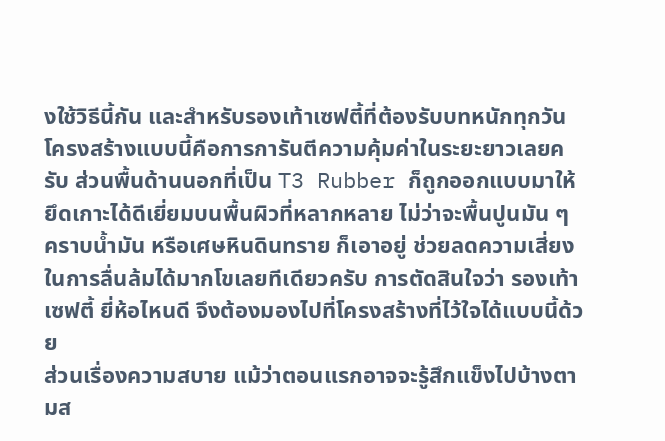งใช้วิธีนี้กัน และสำหรับรองเท้าเซฟตี้ที่ต้องรับบทหนักทุกวัน โครงสร้างแบบนี้คือการการันตีความคุ้มค่าในระยะยาวเลยครับ ส่วนพื้นด้านนอกที่เป็น T3 Rubber ก็ถูกออกแบบมาให้ยึดเกาะได้ดีเยี่ยมบนพื้นผิวที่หลากหลาย ไม่ว่าจะพื้นปูนมัน ๆ คราบน้ำมัน หรือเศษหินดินทราย ก็เอาอยู่ ช่วยลดความเสี่ยงในการลื่นล้มได้มากโขเลยทีเดียวครับ การตัดสินใจว่า รองเท้าเซฟตี้ ยี่ห้อไหนดี จึงต้องมองไปที่โครงสร้างที่ไว้ใจได้แบบนี้ด้วย
ส่วนเรื่องความสบาย แม้ว่าตอนแรกอาจจะรู้สึกแข็งไปบ้างตามส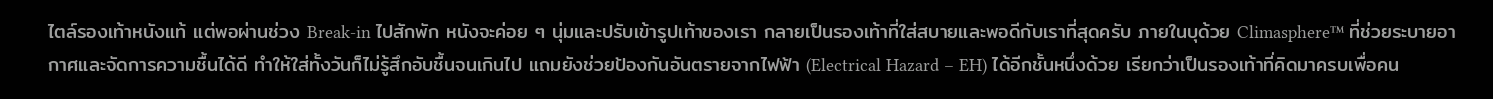ไตล์รองเท้าหนังแท้ แต่พอผ่านช่วง Break-in ไปสักพัก หนังจะค่อย ๆ นุ่มและปรับเข้ารูปเท้าของเรา กลายเป็นรองเท้าที่ใส่สบายและพอดีกับเราที่สุดครับ ภายในบุด้วย Climasphere™ ที่ช่วยระบายอากาศและจัดการความชื้นได้ดี ทำให้ใส่ทั้งวันก็ไม่รู้สึกอับชื้นจนเกินไป แถมยังช่วยป้องกันอันตรายจากไฟฟ้า (Electrical Hazard – EH) ได้อีกชั้นหนึ่งด้วย เรียกว่าเป็นรองเท้าที่คิดมาครบเพื่อคน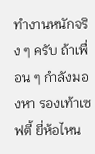ทำงานหนักจริง ๆ ครับ ถ้าเพื่อน ๆ กำลังมองหา รองเท้าเซฟตี้ ยี่ห้อไหน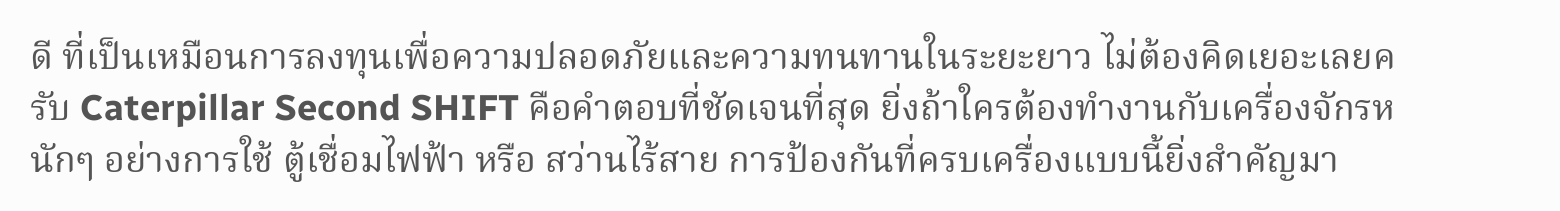ดี ที่เป็นเหมือนการลงทุนเพื่อความปลอดภัยและความทนทานในระยะยาว ไม่ต้องคิดเยอะเลยครับ Caterpillar Second SHIFT คือคำตอบที่ชัดเจนที่สุด ยิ่งถ้าใครต้องทำงานกับเครื่องจักรหนักๆ อย่างการใช้ ตู้เชื่อมไฟฟ้า หรือ สว่านไร้สาย การป้องกันที่ครบเครื่องแบบนี้ยิ่งสำคัญมา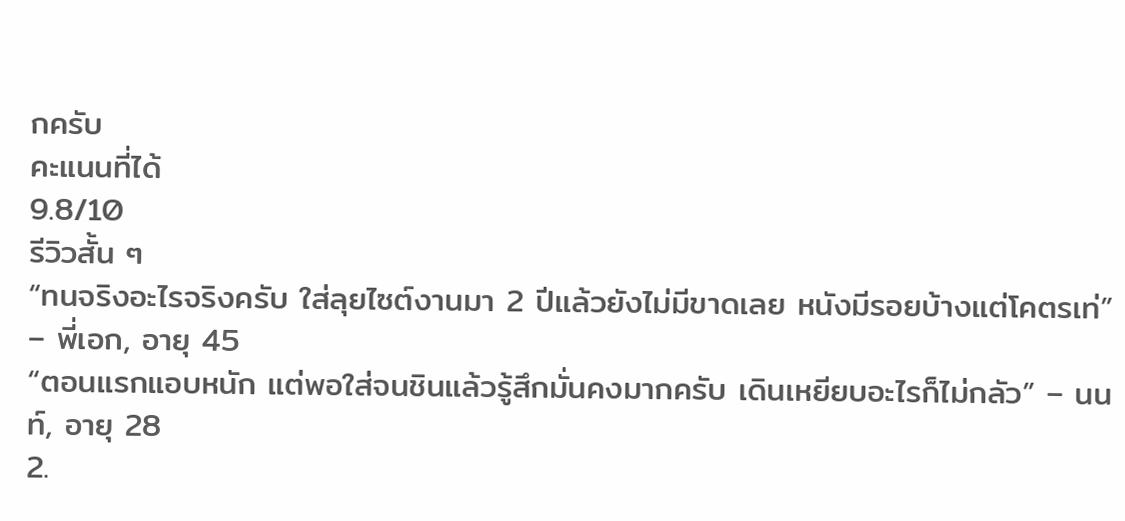กครับ
คะแนนที่ได้
9.8/10
รีวิวสั้น ๆ
“ทนจริงอะไรจริงครับ ใส่ลุยไซต์งานมา 2 ปีแล้วยังไม่มีขาดเลย หนังมีรอยบ้างแต่โคตรเท่” – พี่เอก, อายุ 45
“ตอนแรกแอบหนัก แต่พอใส่จนชินแล้วรู้สึกมั่นคงมากครับ เดินเหยียบอะไรก็ไม่กลัว” – นนท์, อายุ 28
2.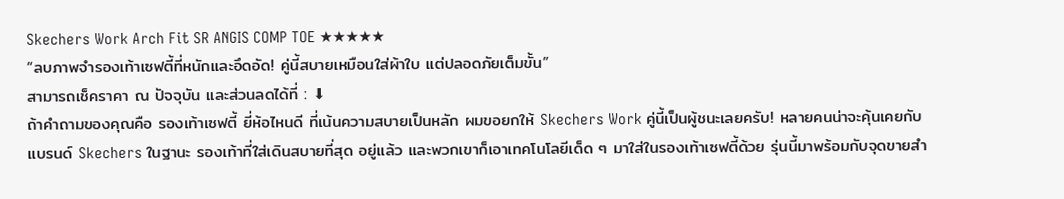Skechers Work Arch Fit SR ANGIS COMP TOE ★★★★★
“ลบภาพจำรองเท้าเซฟตี้ที่หนักและอึดอัด! คู่นี้สบายเหมือนใส่ผ้าใบ แต่ปลอดภัยเต็มขั้น”
สามารถเช็คราคา ณ ปัจจุบัน และส่วนลดได้ที่ : ⬇
ถ้าคำถามของคุณคือ รองเท้าเซฟตี้ ยี่ห้อไหนดี ที่เน้นความสบายเป็นหลัก ผมขอยกให้ Skechers Work คู่นี้เป็นผู้ชนะเลยครับ! หลายคนน่าจะคุ้นเคยกับแบรนด์ Skechers ในฐานะ รองเท้าที่ใส่เดินสบายที่สุด อยู่แล้ว และพวกเขาก็เอาเทคโนโลยีเด็ด ๆ มาใส่ในรองเท้าเซฟตี้ด้วย รุ่นนี้มาพร้อมกับจุดขายสำ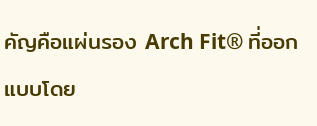คัญคือแผ่นรอง Arch Fit® ที่ออกแบบโดย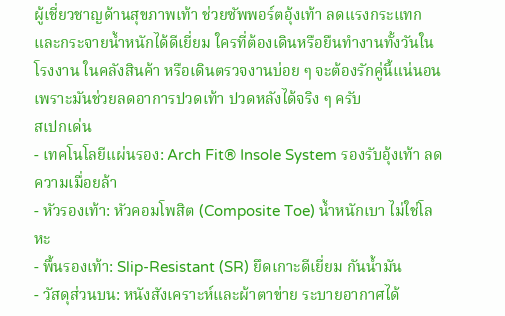ผู้เชี่ยวชาญด้านสุขภาพเท้า ช่วยซัพพอร์ตอุ้งเท้า ลดแรงกระแทก และกระจายน้ำหนักได้ดีเยี่ยม ใครที่ต้องเดินหรือยืนทำงานทั้งวันในโรงงาน ในคลังสินค้า หรือเดินตรวจงานบ่อย ๆ จะต้องรักคู่นี้แน่นอน เพราะมันช่วยลดอาการปวดเท้า ปวดหลังได้จริง ๆ ครับ
สเปกเด่น
- เทคโนโลยีแผ่นรอง: Arch Fit® Insole System รองรับอุ้งเท้า ลดความเมื่อยล้า
- หัวรองเท้า: หัวคอมโพสิต (Composite Toe) น้ำหนักเบา ไม่ใช่โลหะ
- พื้นรองเท้า: Slip-Resistant (SR) ยึดเกาะดีเยี่ยม กันน้ำมัน
- วัสดุส่วนบน: หนังสังเคราะห์และผ้าตาข่าย ระบายอากาศได้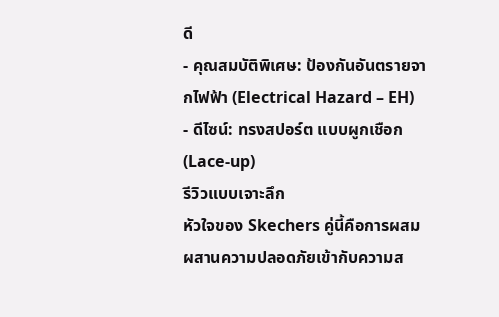ดี
- คุณสมบัติพิเศษ: ป้องกันอันตรายจากไฟฟ้า (Electrical Hazard – EH)
- ดีไซน์: ทรงสปอร์ต แบบผูกเชือก (Lace-up)
รีวิวแบบเจาะลึก
หัวใจของ Skechers คู่นี้คือการผสมผสานความปลอดภัยเข้ากับความส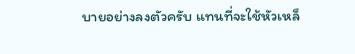บายอย่างลงตัวครับ แทนที่จะใช้หัวเหล็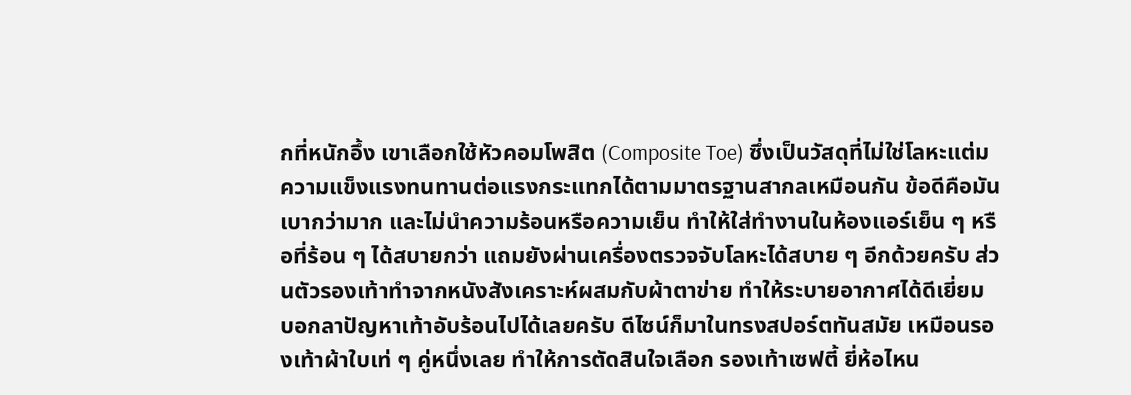กที่หนักอึ้ง เขาเลือกใช้หัวคอมโพสิต (Composite Toe) ซึ่งเป็นวัสดุที่ไม่ใช่โลหะแต่มความแข็งแรงทนทานต่อแรงกระแทกได้ตามมาตรฐานสากลเหมือนกัน ข้อดีคือมันเบากว่ามาก และไม่นำความร้อนหรือความเย็น ทำให้ใส่ทำงานในห้องแอร์เย็น ๆ หรือที่ร้อน ๆ ได้สบายกว่า แถมยังผ่านเครื่องตรวจจับโลหะได้สบาย ๆ อีกด้วยครับ ส่วนตัวรองเท้าทำจากหนังสังเคราะห์ผสมกับผ้าตาข่าย ทำให้ระบายอากาศได้ดีเยี่ยม บอกลาปัญหาเท้าอับร้อนไปได้เลยครับ ดีไซน์ก็มาในทรงสปอร์ตทันสมัย เหมือนรองเท้าผ้าใบเท่ ๆ คู่หนึ่งเลย ทำให้การตัดสินใจเลือก รองเท้าเซฟตี้ ยี่ห้อไหน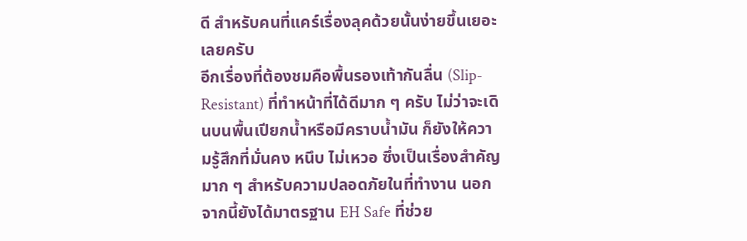ดี สำหรับคนที่แคร์เรื่องลุคด้วยนั้นง่ายขึ้นเยอะเลยครับ
อีกเรื่องที่ต้องชมคือพื้นรองเท้ากันลื่น (Slip-Resistant) ที่ทำหน้าที่ได้ดีมาก ๆ ครับ ไม่ว่าจะเดินบนพื้นเปียกน้ำหรือมีคราบน้ำมัน ก็ยังให้ความรู้สึกที่มั่นคง หนึบ ไม่เหวอ ซึ่งเป็นเรื่องสำคัญมาก ๆ สำหรับความปลอดภัยในที่ทำงาน นอกจากนี้ยังได้มาตรฐาน EH Safe ที่ช่วย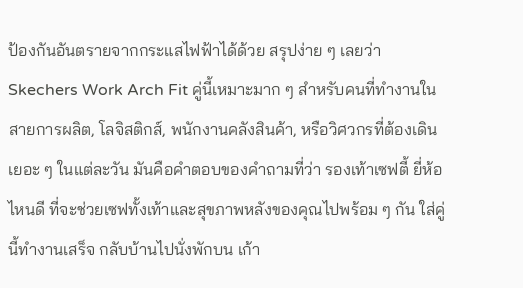ป้องกันอันตรายจากกระแสไฟฟ้าได้ด้วย สรุปง่าย ๆ เลยว่า Skechers Work Arch Fit คู่นี้เหมาะมาก ๆ สำหรับคนที่ทำงานในสายการผลิต, โลจิสติกส์, พนักงานคลังสินค้า, หรือวิศวกรที่ต้องเดินเยอะ ๆ ในแต่ละวัน มันคือคำตอบของคำถามที่ว่า รองเท้าเซฟตี้ ยี่ห้อไหนดี ที่จะช่วยเซฟทั้งเท้าและสุขภาพหลังของคุณไปพร้อม ๆ กัน ใส่คู่นี้ทำงานเสร็จ กลับบ้านไปนั่งพักบน เก้า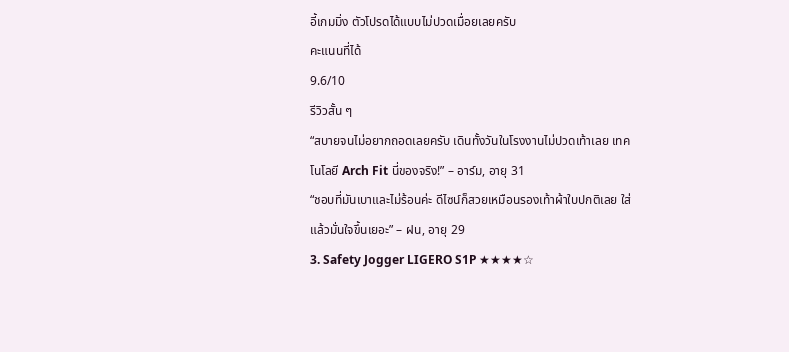อี้เกมมิ่ง ตัวโปรดได้แบบไม่ปวดเมื่อยเลยครับ
คะแนนที่ได้
9.6/10
รีวิวสั้น ๆ
“สบายจนไม่อยากถอดเลยครับ เดินทั้งวันในโรงงานไม่ปวดเท้าเลย เทคโนโลยี Arch Fit นี่ของจริง!” – อาร์ม, อายุ 31
“ชอบที่มันเบาและไม่ร้อนค่ะ ดีไซน์ก็สวยเหมือนรองเท้าผ้าใบปกติเลย ใส่แล้วมั่นใจขึ้นเยอะ” – ฝน, อายุ 29
3. Safety Jogger LIGERO S1P ★★★★☆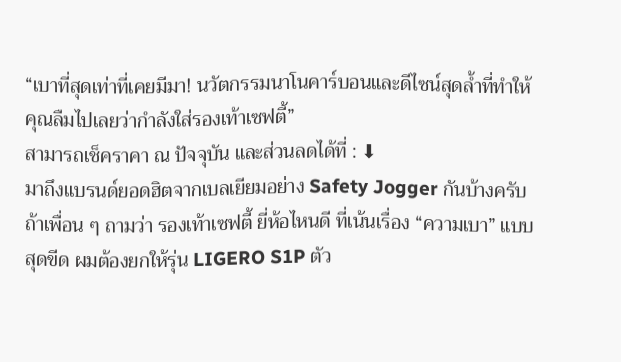“เบาที่สุดเท่าที่เคยมีมา! นวัตกรรมนาโนคาร์บอนและดีไซน์สุดล้ำที่ทำให้คุณลืมไปเลยว่ากำลังใส่รองเท้าเซฟตี้”
สามารถเช็คราคา ณ ปัจจุบัน และส่วนลดได้ที่ : ⬇
มาถึงแบรนด์ยอดฮิตจากเบลเยียมอย่าง Safety Jogger กันบ้างครับ ถ้าเพื่อน ๆ ถามว่า รองเท้าเซฟตี้ ยี่ห้อไหนดี ที่เน้นเรื่อง “ความเบา” แบบสุดขีด ผมต้องยกให้รุ่น LIGERO S1P ตัว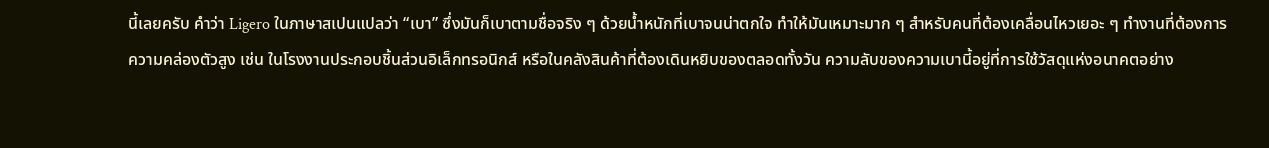นี้เลยครับ คำว่า Ligero ในภาษาสเปนแปลว่า “เบา” ซึ่งมันก็เบาตามชื่อจริง ๆ ด้วยน้ำหนักที่เบาจนน่าตกใจ ทำให้มันเหมาะมาก ๆ สำหรับคนที่ต้องเคลื่อนไหวเยอะ ๆ ทำงานที่ต้องการความคล่องตัวสูง เช่น ในโรงงานประกอบชิ้นส่วนอิเล็กทรอนิกส์ หรือในคลังสินค้าที่ต้องเดินหยิบของตลอดทั้งวัน ความลับของความเบานี้อยู่ที่การใช้วัสดุแห่งอนาคตอย่าง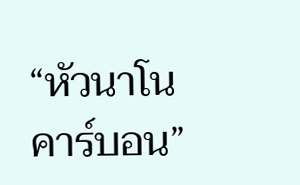“หัวนาโนคาร์บอน”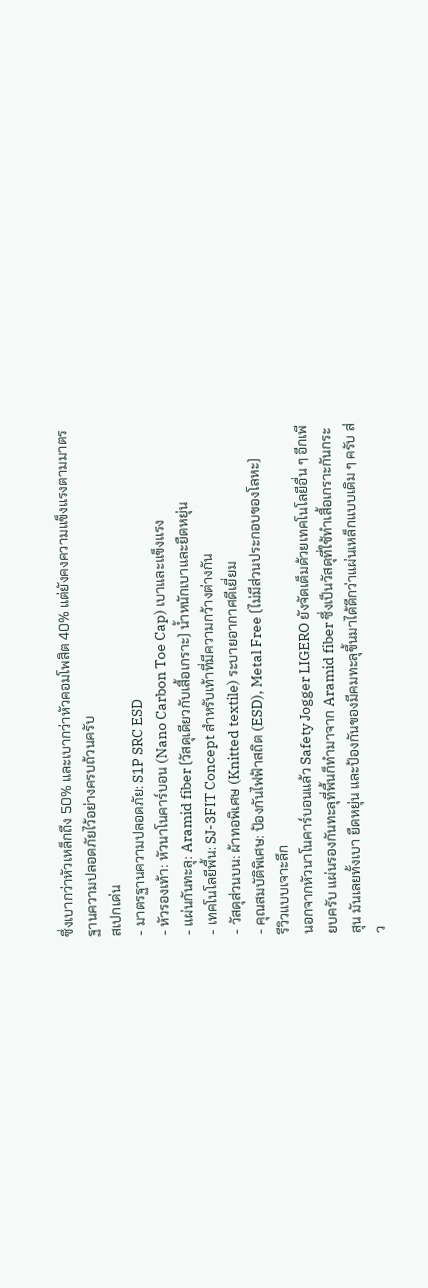ซึ่งเบากว่าหัวเหล็กถึง 50% และเบากว่าหัวคอมโพสิต 40% แต่ยังคงความแข็งแรงตามมาตรฐานความปลอดภัยไว้อย่างครบถ้วนครับ
สเปกเด่น
- มาตรฐานความปลอดภัย: S1P SRC ESD
- หัวรองเท้า: หัวนาโนคาร์บอน (Nano Carbon Toe Cap) เบาและแข็งแรง
- แผ่นกันทะลุ: Aramid fiber (วัสดุเดียวกับเสื้อเกราะ) น้ำหนักเบาและยืดหยุ่น
- เทคโนโลยีพื้น: SJ-3FIT Concept สำหรับเท้าที่มีความกว้างต่างกัน
- วัสดุส่วนบน: ผ้าทอพิเศษ (Knitted textile) ระบายอากาศดีเยี่ยม
- คุณสมบัติพิเศษ: ป้องกันไฟฟ้าสถิต (ESD), Metal Free (ไม่มีส่วนประกอบของโลหะ)
รีวิวแบบเจาะลึก
นอกจากหัวนาโนคาร์บอนแล้ว Safety Jogger LIGERO ยังจัดเต็มด้วยเทคโนโลยีอื่น ๆ อีกเพียบครับ แผ่นรองกันทะลุที่พื้นก็ทำมาจาก Aramid fiber ซึ่งเป็นวัสดุที่ใช้ทำเสื้อเกราะกันกระสุน มันเลยทั้งเบา ยืดหยุ่น และป้องกันของมีคมทะลุขึ้นมาได้ดีกว่าแผ่นเหล็กแบบเดิม ๆ ครับ ส่ว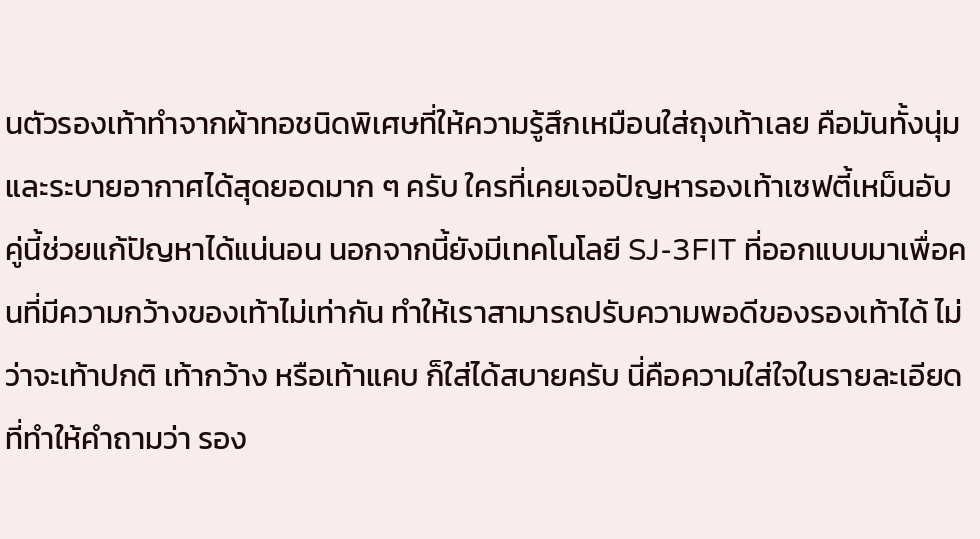นตัวรองเท้าทำจากผ้าทอชนิดพิเศษที่ให้ความรู้สึกเหมือนใส่ถุงเท้าเลย คือมันทั้งนุ่มและระบายอากาศได้สุดยอดมาก ๆ ครับ ใครที่เคยเจอปัญหารองเท้าเซฟตี้เหม็นอับ คู่นี้ช่วยแก้ปัญหาได้แน่นอน นอกจากนี้ยังมีเทคโนโลยี SJ-3FIT ที่ออกแบบมาเพื่อคนที่มีความกว้างของเท้าไม่เท่ากัน ทำให้เราสามารถปรับความพอดีของรองเท้าได้ ไม่ว่าจะเท้าปกติ เท้ากว้าง หรือเท้าแคบ ก็ใส่ได้สบายครับ นี่คือความใส่ใจในรายละเอียดที่ทำให้คำถามว่า รอง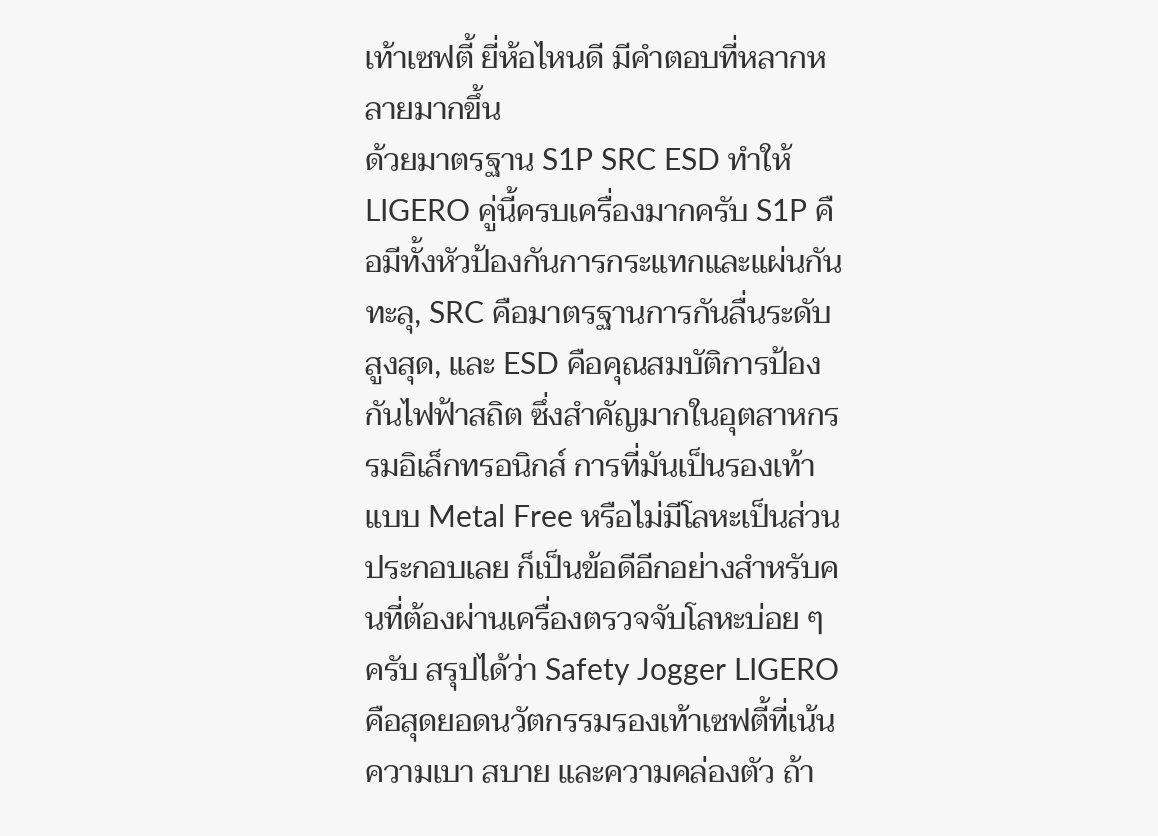เท้าเซฟตี้ ยี่ห้อไหนดี มีคำตอบที่หลากหลายมากขึ้น
ด้วยมาตรฐาน S1P SRC ESD ทำให้ LIGERO คู่นี้ครบเครื่องมากครับ S1P คือมีทั้งหัวป้องกันการกระแทกและแผ่นกันทะลุ, SRC คือมาตรฐานการกันลื่นระดับสูงสุด, และ ESD คือคุณสมบัติการป้องกันไฟฟ้าสถิต ซึ่งสำคัญมากในอุตสาหกรรมอิเล็กทรอนิกส์ การที่มันเป็นรองเท้าแบบ Metal Free หรือไม่มีโลหะเป็นส่วนประกอบเลย ก็เป็นข้อดีอีกอย่างสำหรับคนที่ต้องผ่านเครื่องตรวจจับโลหะบ่อย ๆ ครับ สรุปได้ว่า Safety Jogger LIGERO คือสุดยอดนวัตกรรมรองเท้าเซฟตี้ที่เน้นความเบา สบาย และความคล่องตัว ถ้า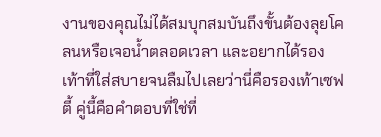งานของคุณไม่ได้สมบุกสมบันถึงขั้นต้องลุยโคลนหรือเจอน้ำตลอดเวลา และอยากได้รองเท้าที่ใส่สบายจนลืมไปเลยว่านี่คือรองเท้าเซฟตี้ คู่นี้คือคำตอบที่ใช่ที่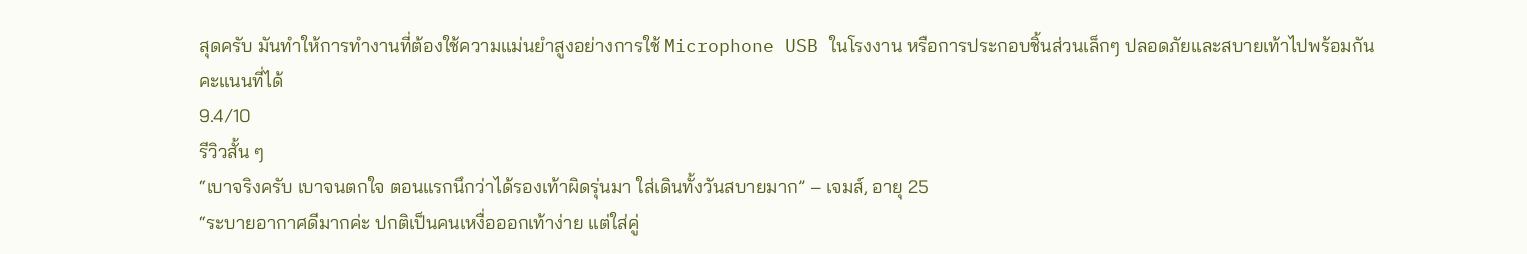สุดครับ มันทำให้การทำงานที่ต้องใช้ความแม่นยำสูงอย่างการใช้ Microphone USB ในโรงงาน หรือการประกอบชิ้นส่วนเล็กๆ ปลอดภัยและสบายเท้าไปพร้อมกัน
คะแนนที่ได้
9.4/10
รีวิวสั้น ๆ
“เบาจริงครับ เบาจนตกใจ ตอนแรกนึกว่าได้รองเท้าผิดรุ่นมา ใส่เดินทั้งวันสบายมาก” – เจมส์, อายุ 25
“ระบายอากาศดีมากค่ะ ปกติเป็นคนเหงื่อออกเท้าง่าย แต่ใส่คู่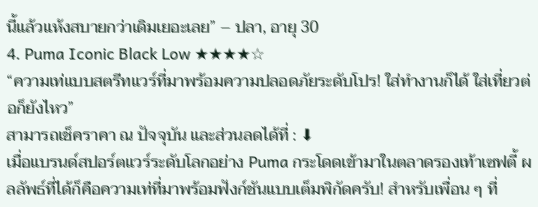นี้แล้วแห้งสบายกว่าเดิมเยอะเลย” – ปลา, อายุ 30
4. Puma Iconic Black Low ★★★★☆
“ความเท่แบบสตรีทแวร์ที่มาพร้อมความปลอดภัยระดับโปร! ใส่ทำงานก็ได้ ใส่เที่ยวต่อก็ยังไหว”
สามารถเช็คราคา ณ ปัจจุบัน และส่วนลดได้ที่ : ⬇
เมื่อแบรนด์สปอร์ตแวร์ระดับโลกอย่าง Puma กระโดดเข้ามาในตลาดรองเท้าเซฟตี้ ผลลัพธ์ที่ได้ก็คือความเท่ที่มาพร้อมฟังก์ชันแบบเต็มพิกัดครับ! สำหรับเพื่อน ๆ ที่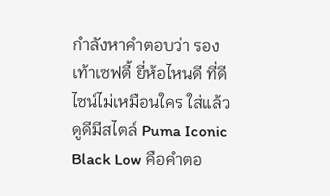กำลังหาคำตอบว่า รองเท้าเซฟตี้ ยี่ห้อไหนดี ที่ดีไซน์ไม่เหมือนใคร ใส่แล้วดูดีมีสไตล์ Puma Iconic Black Low คือคำตอ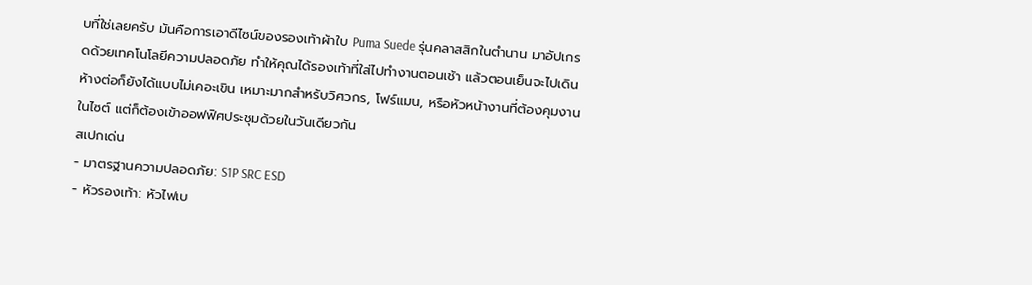บที่ใช่เลยครับ มันคือการเอาดีไซน์ของรองเท้าผ้าใบ Puma Suede รุ่นคลาสสิกในตำนาน มาอัปเกรดด้วยเทคโนโลยีความปลอดภัย ทำให้คุณได้รองเท้าที่ใส่ไปทำงานตอนเช้า แล้วตอนเย็นจะไปเดินห้างต่อก็ยังได้แบบไม่เคอะเขิน เหมาะมากสำหรับวิศวกร, โฟร์แมน, หรือหัวหน้างานที่ต้องคุมงานในไซต์ แต่ก็ต้องเข้าออฟฟิศประชุมด้วยในวันเดียวกัน
สเปกเด่น
- มาตรฐานความปลอดภัย: S1P SRC ESD
- หัวรองเท้า: หัวไฟเบ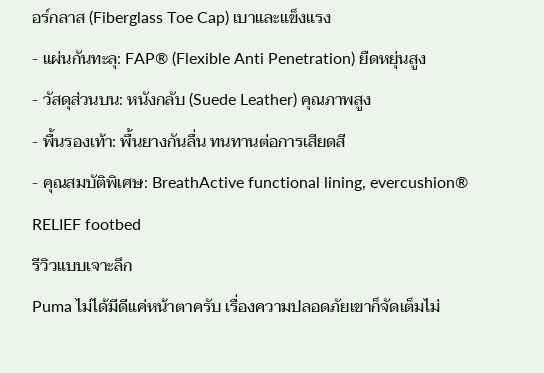อร์กลาส (Fiberglass Toe Cap) เบาและแข็งแรง
- แผ่นกันทะลุ: FAP® (Flexible Anti Penetration) ยืดหยุ่นสูง
- วัสดุส่วนบน: หนังกลับ (Suede Leather) คุณภาพสูง
- พื้นรองเท้า: พื้นยางกันลื่น ทนทานต่อการเสียดสี
- คุณสมบัติพิเศษ: BreathActive functional lining, evercushion® RELIEF footbed
รีวิวแบบเจาะลึก
Puma ไม่ได้มีดีแค่หน้าตาครับ เรื่องความปลอดภัยเขาก็จัดเต็มไม่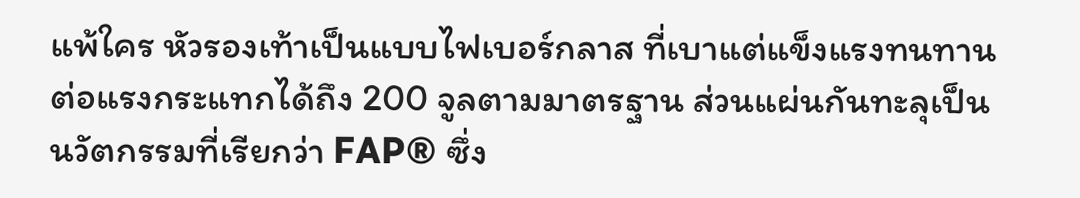แพ้ใคร หัวรองเท้าเป็นแบบไฟเบอร์กลาส ที่เบาแต่แข็งแรงทนทานต่อแรงกระแทกได้ถึง 200 จูลตามมาตรฐาน ส่วนแผ่นกันทะลุเป็นนวัตกรรมที่เรียกว่า FAP® ซึ่ง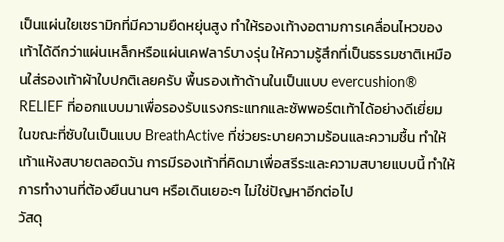เป็นแผ่นใยเซรามิกที่มีความยืดหยุ่นสูง ทำให้รองเท้างอตามการเคลื่อนไหวของเท้าได้ดีกว่าแผ่นเหล็กหรือแผ่นเคฟลาร์บางรุ่น ให้ความรู้สึกที่เป็นธรรมชาติเหมือนใส่รองเท้าผ้าใบปกติเลยครับ พื้นรองเท้าด้านในเป็นแบบ evercushion® RELIEF ที่ออกแบบมาเพื่อรองรับแรงกระแทกและซัพพอร์ตเท้าได้อย่างดีเยี่ยม ในขณะที่ซับในเป็นแบบ BreathActive ที่ช่วยระบายความร้อนและความชื้น ทำให้เท้าแห้งสบายตลอดวัน การมีรองเท้าที่คิดมาเพื่อสรีระและความสบายแบบนี้ ทำให้การทำงานที่ต้องยืนนานๆ หรือเดินเยอะๆ ไม่ใช่ปัญหาอีกต่อไป
วัสดุ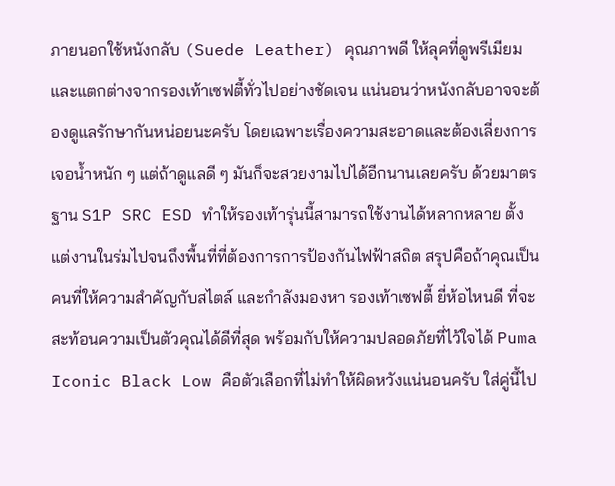ภายนอกใช้หนังกลับ (Suede Leather) คุณภาพดี ให้ลุคที่ดูพรีเมียมและแตกต่างจากรองเท้าเซฟตี้ทั่วไปอย่างชัดเจน แน่นอนว่าหนังกลับอาจจะต้องดูแลรักษากันหน่อยนะครับ โดยเฉพาะเรื่องความสะอาดและต้องเลี่ยงการเจอน้ำหนัก ๆ แต่ถ้าดูแลดี ๆ มันก็จะสวยงามไปได้อีกนานเลยครับ ด้วยมาตรฐาน S1P SRC ESD ทำให้รองเท้ารุ่นนี้สามารถใช้งานได้หลากหลาย ตั้งแต่งานในร่มไปจนถึงพื้นที่ที่ต้องการการป้องกันไฟฟ้าสถิต สรุปคือถ้าคุณเป็นคนที่ให้ความสำคัญกับสไตล์ และกำลังมองหา รองเท้าเซฟตี้ ยี่ห้อไหนดี ที่จะสะท้อนความเป็นตัวคุณได้ดีที่สุด พร้อมกับให้ความปลอดภัยที่ไว้ใจได้ Puma Iconic Black Low คือตัวเลือกที่ไม่ทำให้ผิดหวังแน่นอนครับ ใส่คู่นี้ไป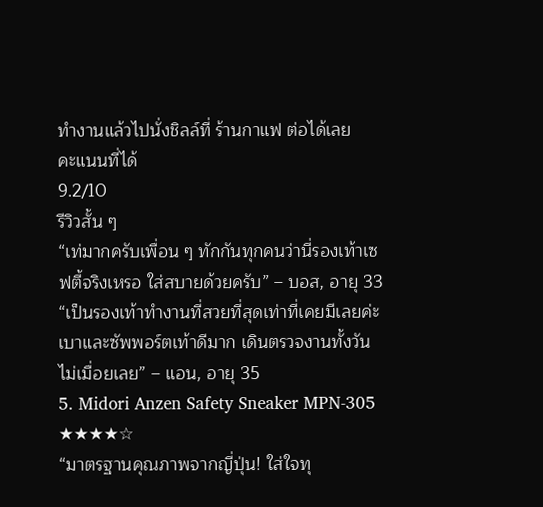ทำงานแล้วไปนั่งชิลล์ที่ ร้านกาแฟ ต่อได้เลย
คะแนนที่ได้
9.2/10
รีวิวสั้น ๆ
“เท่มากครับเพื่อน ๆ ทักกันทุกคนว่านี่รองเท้าเซฟตี้จริงเหรอ ใส่สบายด้วยครับ” – บอส, อายุ 33
“เป็นรองเท้าทำงานที่สวยที่สุดเท่าที่เคยมีเลยค่ะ เบาและซัพพอร์ตเท้าดีมาก เดินตรวจงานทั้งวันไม่เมื่อยเลย” – แอน, อายุ 35
5. Midori Anzen Safety Sneaker MPN-305 ★★★★☆
“มาตรฐานคุณภาพจากญี่ปุ่น! ใส่ใจทุ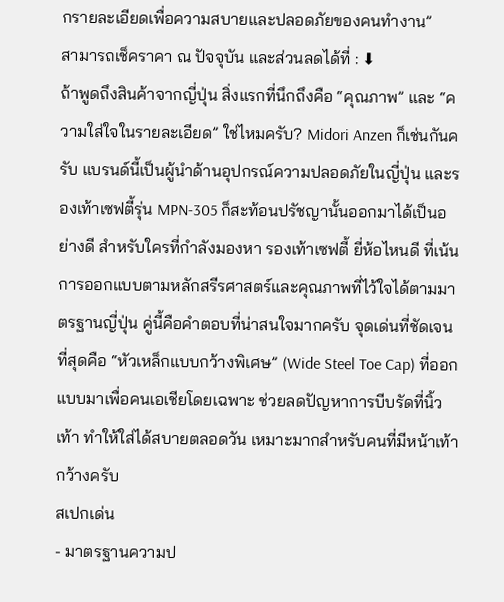กรายละเอียดเพื่อความสบายและปลอดภัยของคนทำงาน”
สามารถเช็คราคา ณ ปัจจุบัน และส่วนลดได้ที่ : ⬇
ถ้าพูดถึงสินค้าจากญี่ปุ่น สิ่งแรกที่นึกถึงคือ “คุณภาพ” และ “ความใส่ใจในรายละเอียด” ใช่ไหมครับ? Midori Anzen ก็เช่นกันครับ แบรนด์นี้เป็นผู้นำด้านอุปกรณ์ความปลอดภัยในญี่ปุ่น และรองเท้าเซฟตี้รุ่น MPN-305 ก็สะท้อนปรัชญานั้นออกมาได้เป็นอย่างดี สำหรับใครที่กำลังมองหา รองเท้าเซฟตี้ ยี่ห้อไหนดี ที่เน้นการออกแบบตามหลักสรีรศาสตร์และคุณภาพที่ไว้ใจได้ตามมาตรฐานญี่ปุ่น คู่นี้คือคำตอบที่น่าสนใจมากครับ จุดเด่นที่ชัดเจนที่สุดคือ “หัวเหล็กแบบกว้างพิเศษ” (Wide Steel Toe Cap) ที่ออกแบบมาเพื่อคนเอเชียโดยเฉพาะ ช่วยลดปัญหาการบีบรัดที่นิ้วเท้า ทำให้ใส่ได้สบายตลอดวัน เหมาะมากสำหรับคนที่มีหน้าเท้ากว้างครับ
สเปกเด่น
- มาตรฐานความป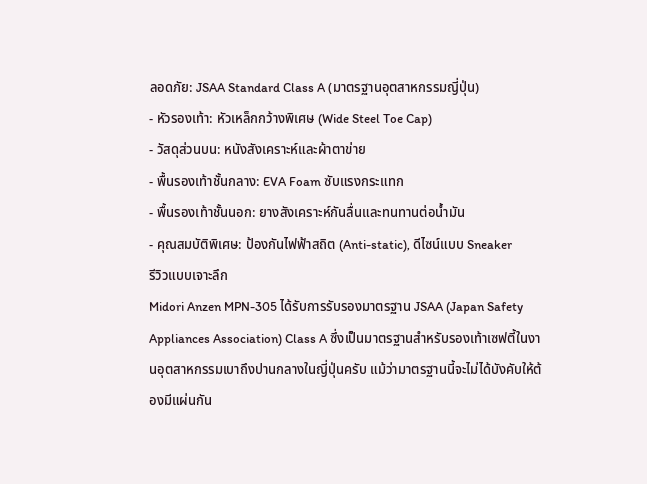ลอดภัย: JSAA Standard Class A (มาตรฐานอุตสาหกรรมญี่ปุ่น)
- หัวรองเท้า: หัวเหล็กกว้างพิเศษ (Wide Steel Toe Cap)
- วัสดุส่วนบน: หนังสังเคราะห์และผ้าตาข่าย
- พื้นรองเท้าชั้นกลาง: EVA Foam ซับแรงกระแทก
- พื้นรองเท้าชั้นนอก: ยางสังเคราะห์กันลื่นและทนทานต่อน้ำมัน
- คุณสมบัติพิเศษ: ป้องกันไฟฟ้าสถิต (Anti-static), ดีไซน์แบบ Sneaker
รีวิวแบบเจาะลึก
Midori Anzen MPN-305 ได้รับการรับรองมาตรฐาน JSAA (Japan Safety Appliances Association) Class A ซึ่งเป็นมาตรฐานสำหรับรองเท้าเซฟตี้ในงานอุตสาหกรรมเบาถึงปานกลางในญี่ปุ่นครับ แม้ว่ามาตรฐานนี้จะไม่ได้บังคับให้ต้องมีแผ่นกัน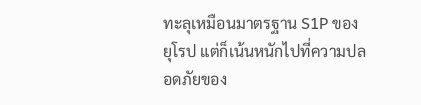ทะลุเหมือนมาตรฐาน S1P ของยุโรป แต่ก็เน้นหนักไปที่ความปลอดภัยของ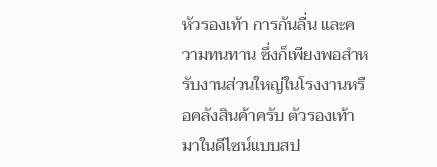หัวรองเท้า การกันลื่น และความทนทาน ซึ่งก็เพียงพอสำหรับงานส่วนใหญ่ในโรงงานหรือคลังสินค้าครับ ตัวรองเท้ามาในดีไซน์แบบสป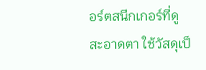อร์ตสนีกเกอร์ที่ดูสะอาดตา ใช้วัสดุเป็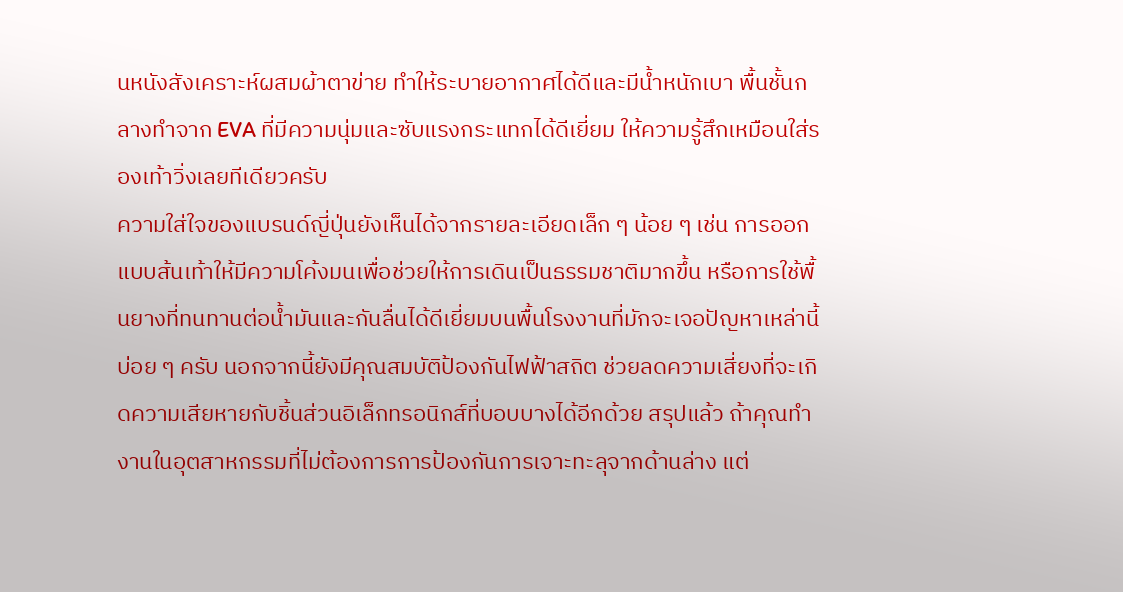นหนังสังเคราะห์ผสมผ้าตาข่าย ทำให้ระบายอากาศได้ดีและมีน้ำหนักเบา พื้นชั้นกลางทำจาก EVA ที่มีความนุ่มและซับแรงกระแทกได้ดีเยี่ยม ให้ความรู้สึกเหมือนใส่รองเท้าวิ่งเลยทีเดียวครับ
ความใส่ใจของแบรนด์ญี่ปุ่นยังเห็นได้จากรายละเอียดเล็ก ๆ น้อย ๆ เช่น การออกแบบส้นเท้าให้มีความโค้งมนเพื่อช่วยให้การเดินเป็นธรรมชาติมากขึ้น หรือการใช้พื้นยางที่ทนทานต่อน้ำมันและกันลื่นได้ดีเยี่ยมบนพื้นโรงงานที่มักจะเจอปัญหาเหล่านี้บ่อย ๆ ครับ นอกจากนี้ยังมีคุณสมบัติป้องกันไฟฟ้าสถิต ช่วยลดความเสี่ยงที่จะเกิดความเสียหายกับชิ้นส่วนอิเล็กทรอนิกส์ที่บอบบางได้อีกด้วย สรุปแล้ว ถ้าคุณทำงานในอุตสาหกรรมที่ไม่ต้องการการป้องกันการเจาะทะลุจากด้านล่าง แต่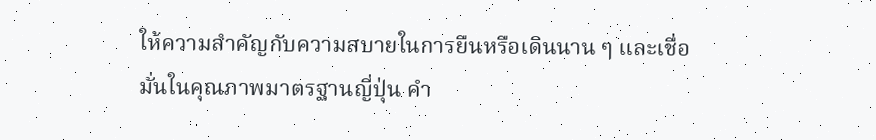ให้ความสำคัญกับความสบายในการยืนหรือเดินนาน ๆ และเชื่อมั่นในคุณภาพมาตรฐานญี่ปุ่น คำ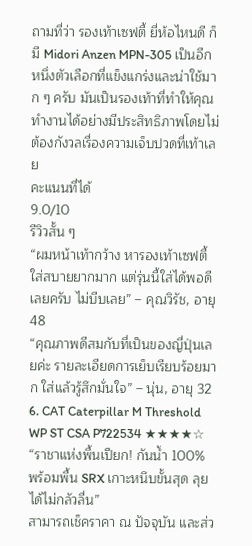ถามที่ว่า รองเท้าเซฟตี้ ยี่ห้อไหนดี ก็มี Midori Anzen MPN-305 เป็นอีกหนึ่งตัวเลือกที่แข็งแกร่งและน่าใช้มาก ๆ ครับ มันเป็นรองเท้าที่ทำให้คุณทำงานได้อย่างมีประสิทธิภาพโดยไม่ต้องกังวลเรื่องความเจ็บปวดที่เท้าเลย
คะแนนที่ได้
9.0/10
รีวิวสั้น ๆ
“ผมหน้าเท้ากว้าง หารองเท้าเซฟตี้ใส่สบายยากมาก แต่รุ่นนี้ใส่ได้พอดีเลยครับ ไม่บีบเลย” – คุณวิรัช, อายุ 48
“คุณภาพดีสมกับที่เป็นของญี่ปุ่นเลยค่ะ รายละเอียดการเย็บเรียบร้อยมาก ใส่แล้วรู้สึกมั่นใจ” – นุ่น, อายุ 32
6. CAT Caterpillar M Threshold WP ST CSA P722534 ★★★★☆
“ราชาแห่งพื้นเปียก! กันน้ำ 100% พร้อมพื้น SRX เกาะหนึบขั้นสุด ลุยได้ไม่กลัวลื่น”
สามารถเช็คราคา ณ ปัจจุบัน และส่ว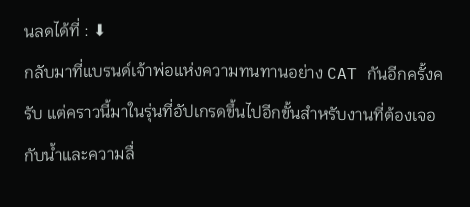นลดได้ที่ : ⬇
กลับมาที่แบรนด์เจ้าพ่อแห่งความทนทานอย่าง CAT กันอีกครั้งครับ แต่คราวนี้มาในรุ่นที่อัปเกรดขึ้นไปอีกขั้นสำหรับงานที่ต้องเจอกับน้ำและความลื่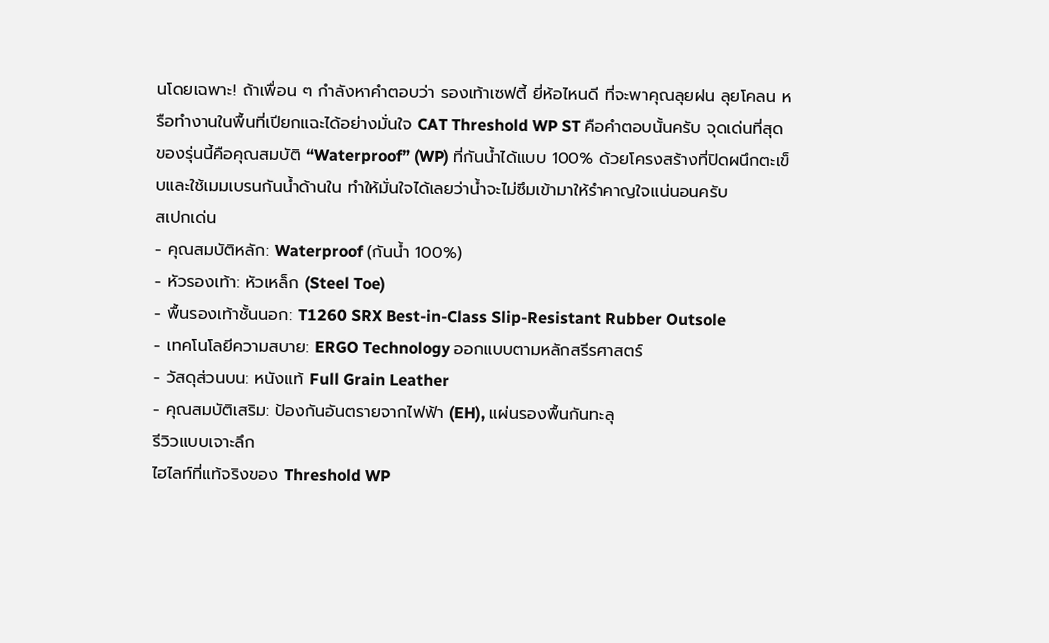นโดยเฉพาะ! ถ้าเพื่อน ๆ กำลังหาคำตอบว่า รองเท้าเซฟตี้ ยี่ห้อไหนดี ที่จะพาคุณลุยฝน ลุยโคลน หรือทำงานในพื้นที่เปียกแฉะได้อย่างมั่นใจ CAT Threshold WP ST คือคำตอบนั้นครับ จุดเด่นที่สุดของรุ่นนี้คือคุณสมบัติ “Waterproof” (WP) ที่กันน้ำได้แบบ 100% ด้วยโครงสร้างที่ปิดผนึกตะเข็บและใช้เมมเบรนกันน้ำด้านใน ทำให้มั่นใจได้เลยว่าน้ำจะไม่ซึมเข้ามาให้รำคาญใจแน่นอนครับ
สเปกเด่น
- คุณสมบัติหลัก: Waterproof (กันน้ำ 100%)
- หัวรองเท้า: หัวเหล็ก (Steel Toe)
- พื้นรองเท้าชั้นนอก: T1260 SRX Best-in-Class Slip-Resistant Rubber Outsole
- เทคโนโลยีความสบาย: ERGO Technology ออกแบบตามหลักสรีรศาสตร์
- วัสดุส่วนบน: หนังแท้ Full Grain Leather
- คุณสมบัติเสริม: ป้องกันอันตรายจากไฟฟ้า (EH), แผ่นรองพื้นกันทะลุ
รีวิวแบบเจาะลึก
ไฮไลท์ที่แท้จริงของ Threshold WP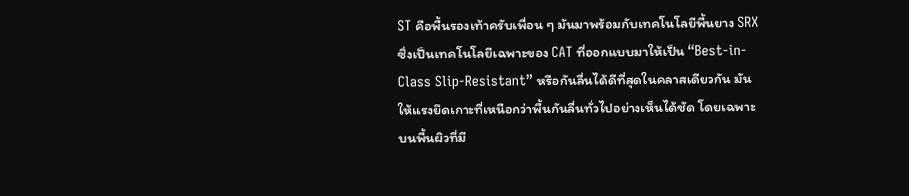ST คือพื้นรองเท้าครับเพื่อน ๆ มันมาพร้อมกับเทคโนโลยีพื้นยาง SRX ซึ่งเป็นเทคโนโลยีเฉพาะของ CAT ที่ออกแบบมาให้เป็น “Best-in-Class Slip-Resistant” หรือกันลื่นได้ดีที่สุดในคลาสเดียวกัน มันให้แรงยึดเกาะที่เหนือกว่าพื้นกันลื่นทั่วไปอย่างเห็นได้ชัด โดยเฉพาะบนพื้นผิวที่มี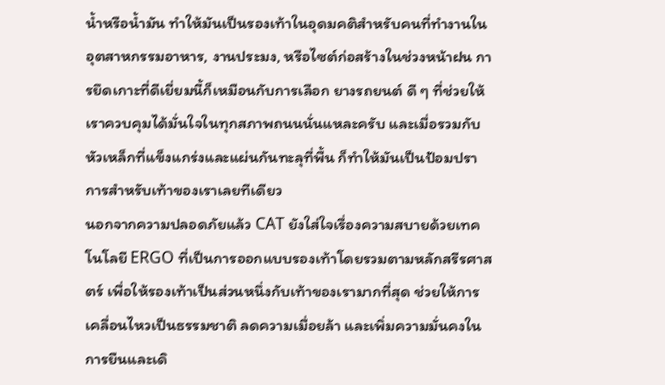น้ำหรือน้ำมัน ทำให้มันเป็นรองเท้าในอุดมคติสำหรับคนที่ทำงานในอุตสาหกรรมอาหาร, งานประมง, หรือไซต์ก่อสร้างในช่วงหน้าฝน การยึดเกาะที่ดีเยี่ยมนี้ก็เหมือนกับการเลือก ยางรถยนต์ ดี ๆ ที่ช่วยให้เราควบคุมได้มั่นใจในทุกสภาพถนนนั่นแหละครับ และเมื่อรวมกับหัวเหล็กที่แข็งแกร่งและแผ่นกันทะลุที่พื้น ก็ทำให้มันเป็นป้อมปราการสำหรับเท้าของเราเลยทีเดียว
นอกจากความปลอดภัยแล้ว CAT ยังใส่ใจเรื่องความสบายด้วยเทคโนโลยี ERGO ที่เป็นการออกแบบรองเท้าโดยรวมตามหลักสรีรศาสตร์ เพื่อให้รองเท้าเป็นส่วนหนึ่งกับเท้าของเรามากที่สุด ช่วยให้การเคลื่อนไหวเป็นธรรมชาติ ลดความเมื่อยล้า และเพิ่มความมั่นคงในการยืนและเดิ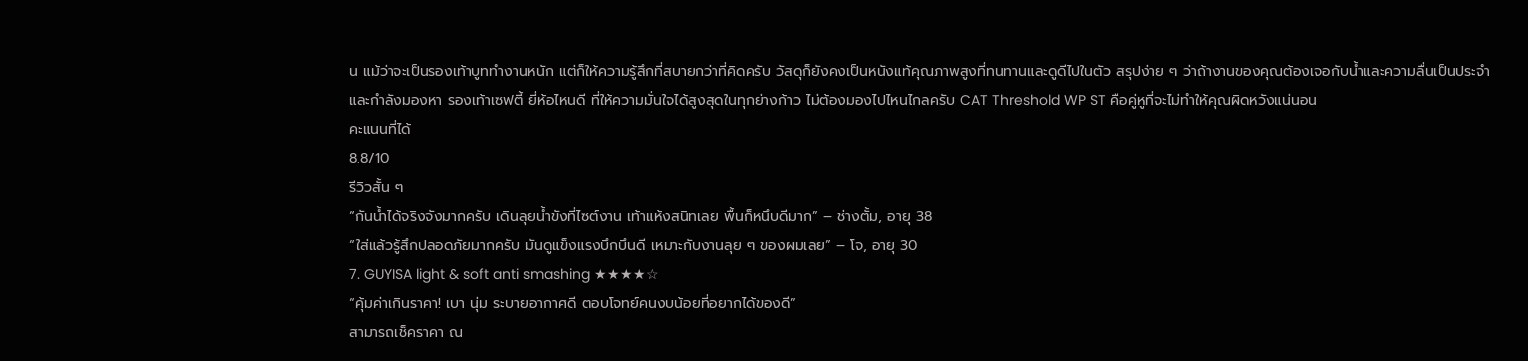น แม้ว่าจะเป็นรองเท้าบูททำงานหนัก แต่ก็ให้ความรู้สึกที่สบายกว่าที่คิดครับ วัสดุก็ยังคงเป็นหนังแท้คุณภาพสูงที่ทนทานและดูดีไปในตัว สรุปง่าย ๆ ว่าถ้างานของคุณต้องเจอกับน้ำและความลื่นเป็นประจำ และกำลังมองหา รองเท้าเซฟตี้ ยี่ห้อไหนดี ที่ให้ความมั่นใจได้สูงสุดในทุกย่างก้าว ไม่ต้องมองไปไหนไกลครับ CAT Threshold WP ST คือคู่หูที่จะไม่ทำให้คุณผิดหวังแน่นอน
คะแนนที่ได้
8.8/10
รีวิวสั้น ๆ
“กันน้ำได้จริงจังมากครับ เดินลุยน้ำขังที่ไซต์งาน เท้าแห้งสนิทเลย พื้นก็หนึบดีมาก” – ช่างตั้ม, อายุ 38
“ใส่แล้วรู้สึกปลอดภัยมากครับ มันดูแข็งแรงบึกบึนดี เหมาะกับงานลุย ๆ ของผมเลย” – โจ, อายุ 30
7. GUYISA light & soft anti smashing ★★★★☆
“คุ้มค่าเกินราคา! เบา นุ่ม ระบายอากาศดี ตอบโจทย์คนงบน้อยที่อยากได้ของดี”
สามารถเช็คราคา ณ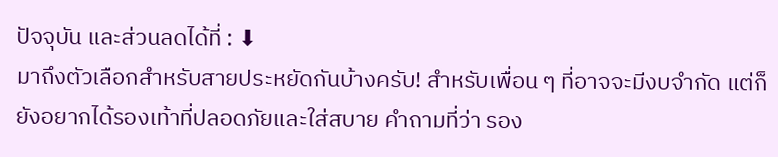ปัจจุบัน และส่วนลดได้ที่ : ⬇
มาถึงตัวเลือกสำหรับสายประหยัดกันบ้างครับ! สำหรับเพื่อน ๆ ที่อาจจะมีงบจำกัด แต่ก็ยังอยากได้รองเท้าที่ปลอดภัยและใส่สบาย คำถามที่ว่า รอง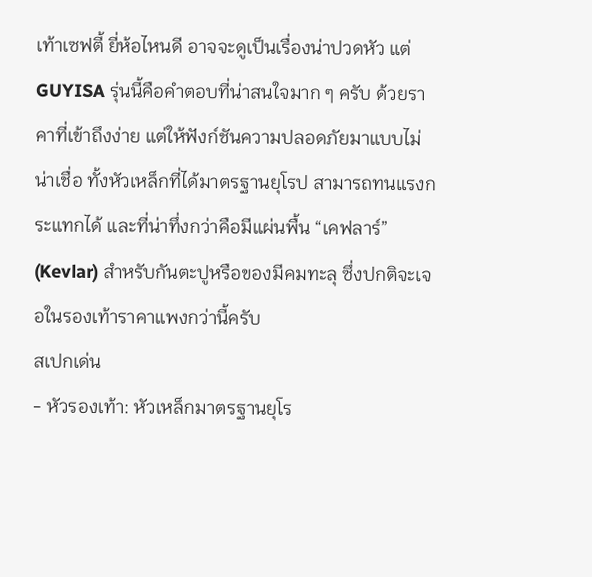เท้าเซฟตี้ ยี่ห้อไหนดี อาจจะดูเป็นเรื่องน่าปวดหัว แต่ GUYISA รุ่นนี้คือคำตอบที่น่าสนใจมาก ๆ ครับ ด้วยราคาที่เข้าถึงง่าย แต่ให้ฟังก์ชันความปลอดภัยมาแบบไม่น่าเชื่อ ทั้งหัวเหล็กที่ได้มาตรฐานยุโรป สามารถทนแรงกระแทกได้ และที่น่าทึ่งกว่าคือมีแผ่นพื้น “เคฟลาร์” (Kevlar) สำหรับกันตะปูหรือของมีคมทะลุ ซึ่งปกติจะเจอในรองเท้าราคาแพงกว่านี้ครับ
สเปกเด่น
- หัวรองเท้า: หัวเหล็กมาตรฐานยุโร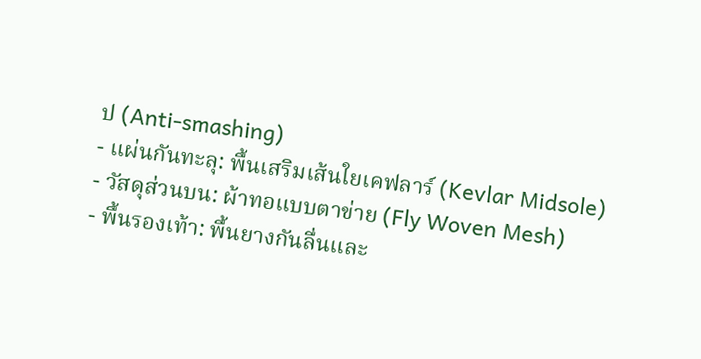ป (Anti-smashing)
- แผ่นกันทะลุ: พื้นเสริมเส้นใยเคฟลาร์ (Kevlar Midsole)
- วัสดุส่วนบน: ผ้าทอแบบตาข่าย (Fly Woven Mesh)
- พื้นรองเท้า: พื้นยางกันลื่นและ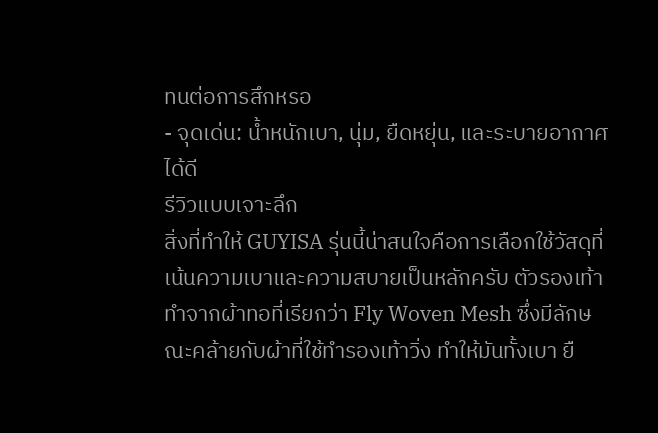ทนต่อการสึกหรอ
- จุดเด่น: น้ำหนักเบา, นุ่ม, ยืดหยุ่น, และระบายอากาศได้ดี
รีวิวแบบเจาะลึก
สิ่งที่ทำให้ GUYISA รุ่นนี้น่าสนใจคือการเลือกใช้วัสดุที่เน้นความเบาและความสบายเป็นหลักครับ ตัวรองเท้าทำจากผ้าทอที่เรียกว่า Fly Woven Mesh ซึ่งมีลักษณะคล้ายกับผ้าที่ใช้ทำรองเท้าวิ่ง ทำให้มันทั้งเบา ยื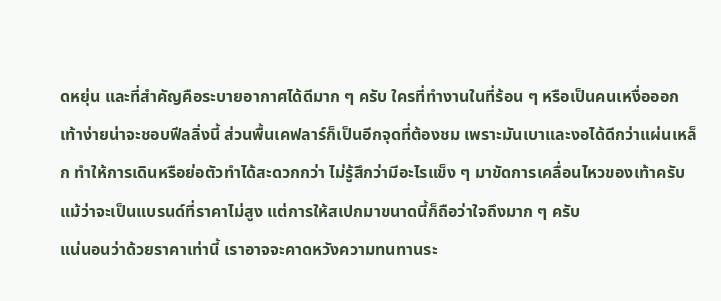ดหยุ่น และที่สำคัญคือระบายอากาศได้ดีมาก ๆ ครับ ใครที่ทำงานในที่ร้อน ๆ หรือเป็นคนเหงื่อออกเท้าง่ายน่าจะชอบฟีลลิ่งนี้ ส่วนพื้นเคฟลาร์ก็เป็นอีกจุดที่ต้องชม เพราะมันเบาและงอได้ดีกว่าแผ่นเหล็ก ทำให้การเดินหรือย่อตัวทำได้สะดวกกว่า ไม่รู้สึกว่ามีอะไรแข็ง ๆ มาขัดการเคลื่อนไหวของเท้าครับ แม้ว่าจะเป็นแบรนด์ที่ราคาไม่สูง แต่การให้สเปกมาขนาดนี้ก็ถือว่าใจถึงมาก ๆ ครับ
แน่นอนว่าด้วยราคาเท่านี้ เราอาจจะคาดหวังความทนทานระ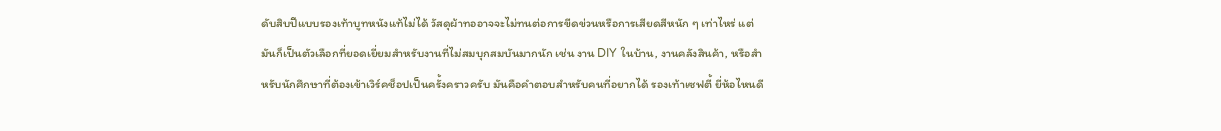ดับสิบปีแบบรองเท้าบูทหนังแท้ไม่ได้ วัสดุผ้าทออาจจะไม่ทนต่อการขีดข่วนหรือการเสียดสีหนัก ๆ เท่าไหร่ แต่มันก็เป็นตัวเลือกที่ยอดเยี่ยมสำหรับงานที่ไม่สมบุกสมบันมากนัก เช่น งาน DIY ในบ้าน, งานคลังสินค้า, หรือสำหรับนักศึกษาที่ต้องเข้าเวิร์คช็อปเป็นครั้งคราวครับ มันคือคำตอบสำหรับคนที่อยากได้ รองเท้าเซฟตี้ ยี่ห้อไหนดี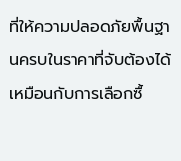ที่ให้ความปลอดภัยพื้นฐานครบในราคาที่จับต้องได้ เหมือนกับการเลือกซื้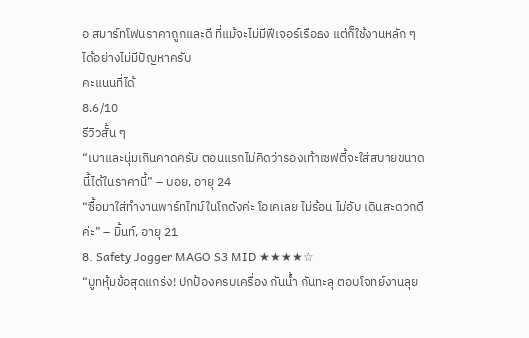อ สมาร์ทโฟนราคาถูกและดี ที่แม้จะไม่มีฟีเจอร์เรือธง แต่ก็ใช้งานหลัก ๆ ได้อย่างไม่มีปัญหาครับ
คะแนนที่ได้
8.6/10
รีวิวสั้น ๆ
“เบาและนุ่มเกินคาดครับ ตอนแรกไม่คิดว่ารองเท้าเซฟตี้จะใส่สบายขนาดนี้ได้ในราคานี้” – บอย, อายุ 24
“ซื้อมาใส่ทำงานพาร์ทไทม์ในโกดังค่ะ โอเคเลย ไม่ร้อน ไม่อับ เดินสะดวกดีค่ะ” – มิ้นท์, อายุ 21
8. Safety Jogger MAGO S3 MID ★★★★☆
“บูทหุ้มข้อสุดแกร่ง! ปกป้องครบเครื่อง กันน้ำ กันทะลุ ตอบโจทย์งานลุย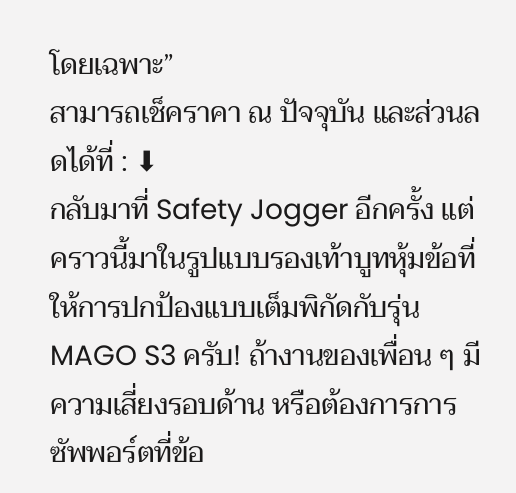โดยเฉพาะ”
สามารถเช็คราคา ณ ปัจจุบัน และส่วนลดได้ที่ : ⬇
กลับมาที่ Safety Jogger อีกครั้ง แต่คราวนี้มาในรูปแบบรองเท้าบูทหุ้มข้อที่ให้การปกป้องแบบเต็มพิกัดกับรุ่น MAGO S3 ครับ! ถ้างานของเพื่อน ๆ มีความเสี่ยงรอบด้าน หรือต้องการการซัพพอร์ตที่ข้อ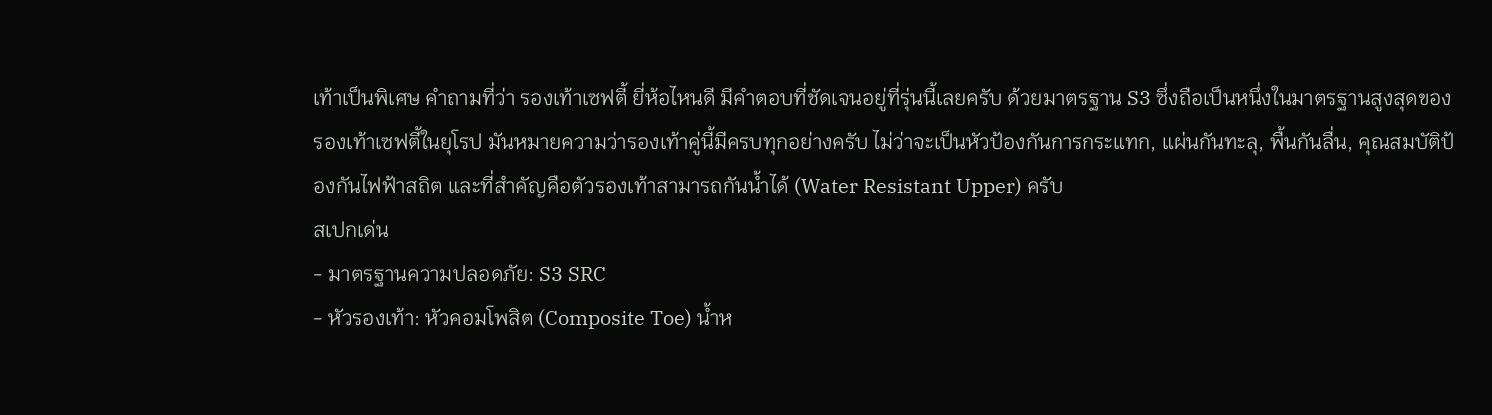เท้าเป็นพิเศษ คำถามที่ว่า รองเท้าเซฟตี้ ยี่ห้อไหนดี มีคำตอบที่ชัดเจนอยู่ที่รุ่นนี้เลยครับ ด้วยมาตรฐาน S3 ซึ่งถือเป็นหนึ่งในมาตรฐานสูงสุดของรองเท้าเซฟตี้ในยุโรป มันหมายความว่ารองเท้าคู่นี้มีครบทุกอย่างครับ ไม่ว่าจะเป็นหัวป้องกันการกระแทก, แผ่นกันทะลุ, พื้นกันลื่น, คุณสมบัติป้องกันไฟฟ้าสถิต และที่สำคัญคือตัวรองเท้าสามารถกันน้ำได้ (Water Resistant Upper) ครับ
สเปกเด่น
- มาตรฐานความปลอดภัย: S3 SRC
- หัวรองเท้า: หัวคอมโพสิต (Composite Toe) น้ำห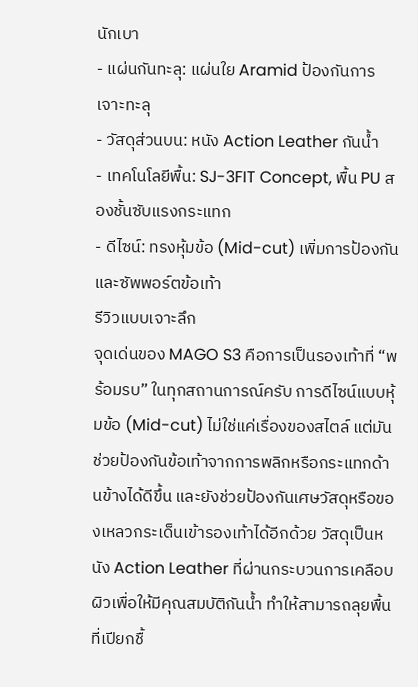นักเบา
- แผ่นกันทะลุ: แผ่นใย Aramid ป้องกันการเจาะทะลุ
- วัสดุส่วนบน: หนัง Action Leather กันน้ำ
- เทคโนโลยีพื้น: SJ-3FIT Concept, พื้น PU สองชั้นซับแรงกระแทก
- ดีไซน์: ทรงหุ้มข้อ (Mid-cut) เพิ่มการป้องกันและซัพพอร์ตข้อเท้า
รีวิวแบบเจาะลึก
จุดเด่นของ MAGO S3 คือการเป็นรองเท้าที่ “พร้อมรบ” ในทุกสถานการณ์ครับ การดีไซน์แบบหุ้มข้อ (Mid-cut) ไม่ใช่แค่เรื่องของสไตล์ แต่มันช่วยป้องกันข้อเท้าจากการพลิกหรือกระแทกด้านข้างได้ดีขึ้น และยังช่วยป้องกันเศษวัสดุหรือของเหลวกระเด็นเข้ารองเท้าได้อีกด้วย วัสดุเป็นหนัง Action Leather ที่ผ่านกระบวนการเคลือบผิวเพื่อให้มีคุณสมบัติกันน้ำ ทำให้สามารถลุยพื้นที่เปียกชื้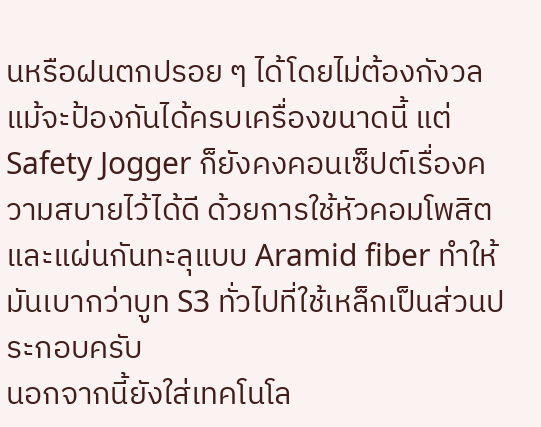นหรือฝนตกปรอย ๆ ได้โดยไม่ต้องกังวล แม้จะป้องกันได้ครบเครื่องขนาดนี้ แต่ Safety Jogger ก็ยังคงคอนเซ็ปต์เรื่องความสบายไว้ได้ดี ด้วยการใช้หัวคอมโพสิตและแผ่นกันทะลุแบบ Aramid fiber ทำให้มันเบากว่าบูท S3 ทั่วไปที่ใช้เหล็กเป็นส่วนประกอบครับ
นอกจากนี้ยังใส่เทคโนโล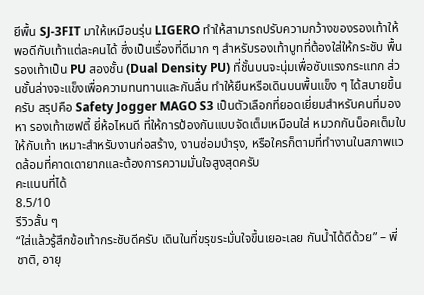ยีพื้น SJ-3FIT มาให้เหมือนรุ่น LIGERO ทำให้สามารถปรับความกว้างของรองเท้าให้พอดีกับเท้าแต่ละคนได้ ซึ่งเป็นเรื่องที่ดีมาก ๆ สำหรับรองเท้าบูทที่ต้องใส่ให้กระชับ พื้นรองเท้าเป็น PU สองชั้น (Dual Density PU) ที่ชั้นบนจะนุ่มเพื่อซับแรงกระแทก ส่วนชั้นล่างจะแข็งเพื่อความทนทานและกันลื่น ทำให้ยืนหรือเดินบนพื้นแข็ง ๆ ได้สบายขึ้นครับ สรุปคือ Safety Jogger MAGO S3 เป็นตัวเลือกที่ยอดเยี่ยมสำหรับคนที่มองหา รองเท้าเซฟตี้ ยี่ห้อไหนดี ที่ให้การป้องกันแบบจัดเต็มเหมือนใส่ หมวกกันน็อคเต็มใบ ให้กับเท้า เหมาะสำหรับงานก่อสร้าง, งานซ่อมบำรุง, หรือใครก็ตามที่ทำงานในสภาพแวดล้อมที่คาดเดายากและต้องการความมั่นใจสูงสุดครับ
คะแนนที่ได้
8.5/10
รีวิวสั้น ๆ
“ใส่แล้วรู้สึกข้อเท้ากระชับดีครับ เดินในที่ขรุขระมั่นใจขึ้นเยอะเลย กันน้ำได้ดีด้วย” – พี่ชาติ, อายุ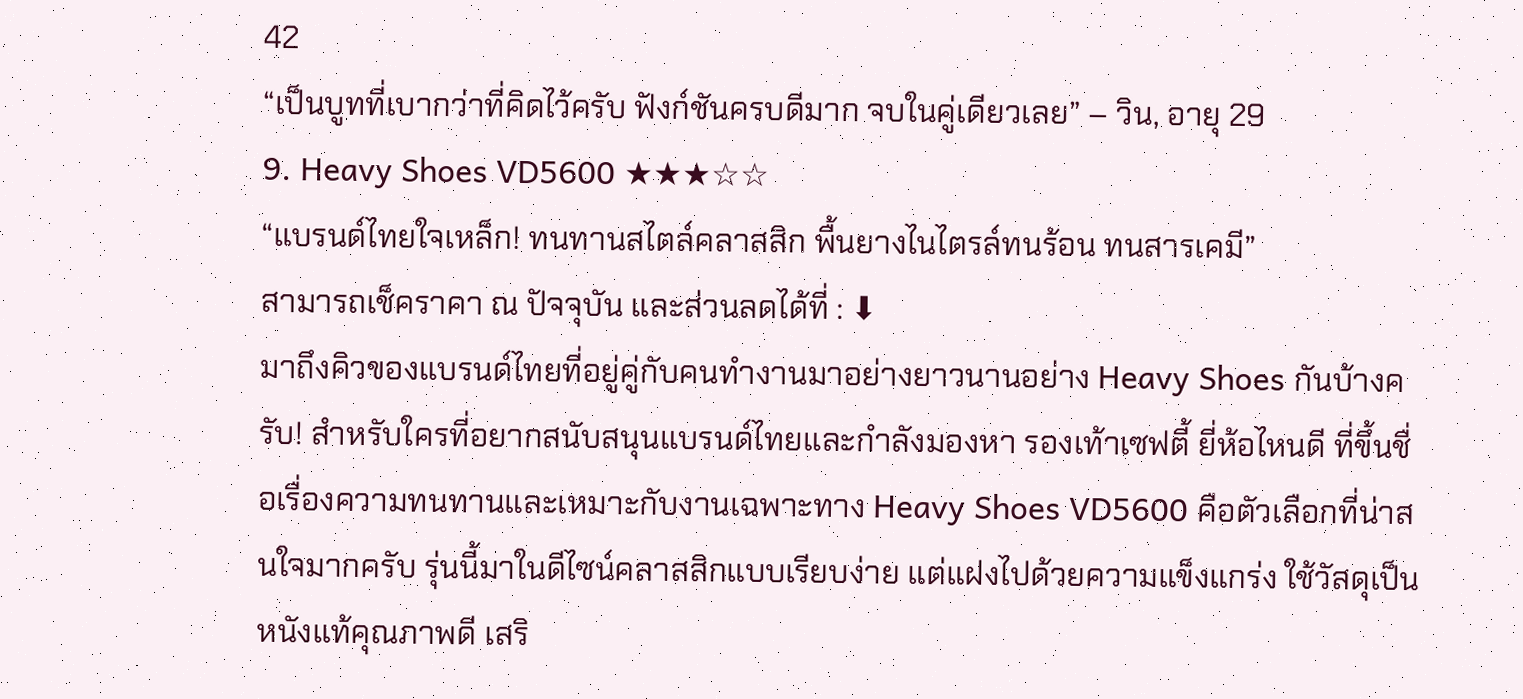42
“เป็นบูทที่เบากว่าที่คิดไว้ครับ ฟังก์ชันครบดีมาก จบในคู่เดียวเลย” – วิน, อายุ 29
9. Heavy Shoes VD5600 ★★★☆☆
“แบรนด์ไทยใจเหล็ก! ทนทานสไตล์คลาสสิก พื้นยางไนไตรล์ทนร้อน ทนสารเคมี”
สามารถเช็คราคา ณ ปัจจุบัน และส่วนลดได้ที่ : ⬇
มาถึงคิวของแบรนด์ไทยที่อยู่คู่กับคนทำงานมาอย่างยาวนานอย่าง Heavy Shoes กันบ้างครับ! สำหรับใครที่อยากสนับสนุนแบรนด์ไทยและกำลังมองหา รองเท้าเซฟตี้ ยี่ห้อไหนดี ที่ขึ้นชื่อเรื่องความทนทานและเหมาะกับงานเฉพาะทาง Heavy Shoes VD5600 คือตัวเลือกที่น่าสนใจมากครับ รุ่นนี้มาในดีไซน์คลาสสิกแบบเรียบง่าย แต่แฝงไปด้วยความแข็งแกร่ง ใช้วัสดุเป็นหนังแท้คุณภาพดี เสริ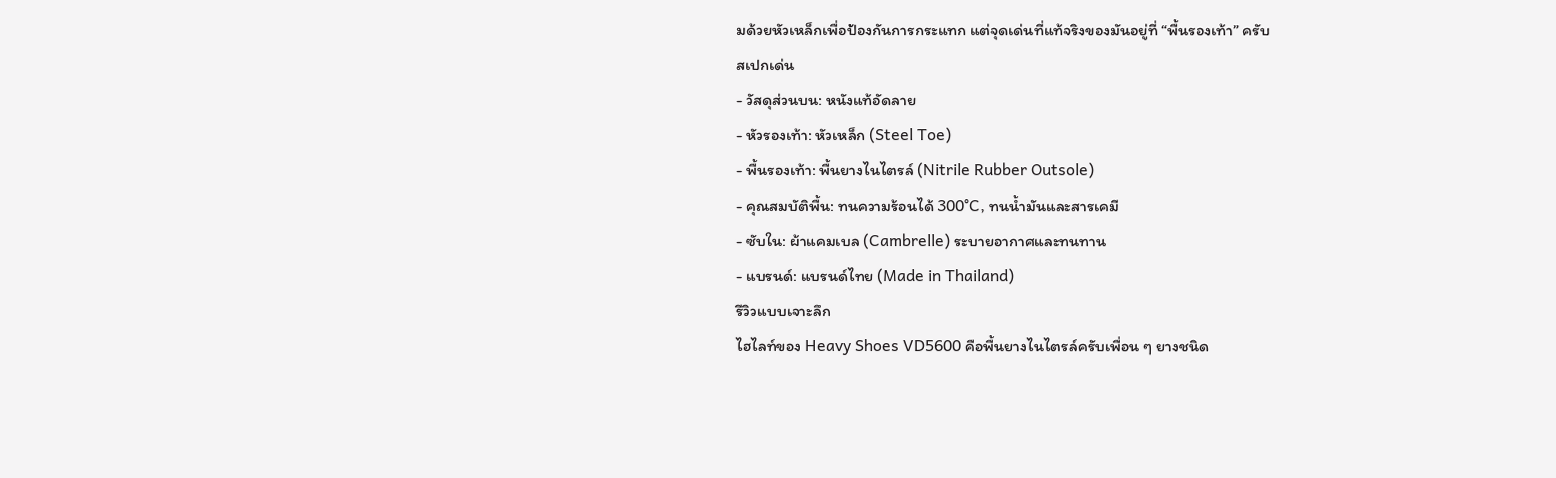มด้วยหัวเหล็กเพื่อป้องกันการกระแทก แต่จุดเด่นที่แท้จริงของมันอยู่ที่ “พื้นรองเท้า” ครับ
สเปกเด่น
- วัสดุส่วนบน: หนังแท้อัดลาย
- หัวรองเท้า: หัวเหล็ก (Steel Toe)
- พื้นรองเท้า: พื้นยางไนไตรล์ (Nitrile Rubber Outsole)
- คุณสมบัติพื้น: ทนความร้อนได้ 300°C, ทนน้ำมันและสารเคมี
- ซับใน: ผ้าแคมเบล (Cambrelle) ระบายอากาศและทนทาน
- แบรนด์: แบรนด์ไทย (Made in Thailand)
รีวิวแบบเจาะลึก
ไฮไลท์ของ Heavy Shoes VD5600 คือพื้นยางไนไตรล์ครับเพื่อน ๆ ยางชนิด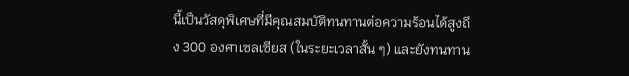นี้เป็นวัสดุพิเศษที่มีคุณสมบัติทนทานต่อความร้อนได้สูงถึง 300 องศาเซลเซียส (ในระยะเวลาสั้น ๆ) และยังทนทาน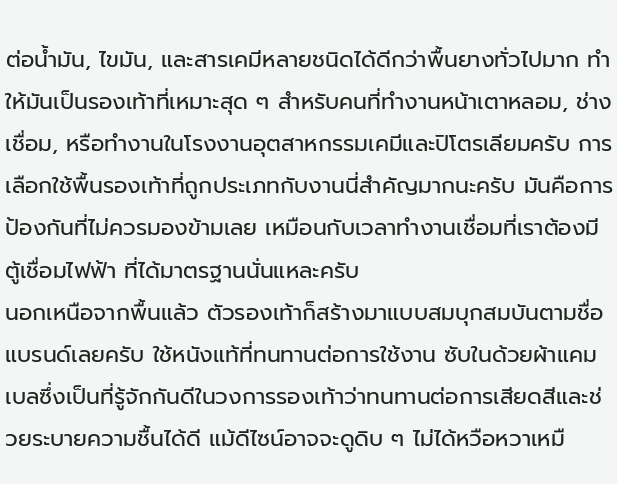ต่อน้ำมัน, ไขมัน, และสารเคมีหลายชนิดได้ดีกว่าพื้นยางทั่วไปมาก ทำให้มันเป็นรองเท้าที่เหมาะสุด ๆ สำหรับคนที่ทำงานหน้าเตาหลอม, ช่างเชื่อม, หรือทำงานในโรงงานอุตสาหกรรมเคมีและปิโตรเลียมครับ การเลือกใช้พื้นรองเท้าที่ถูกประเภทกับงานนี่สำคัญมากนะครับ มันคือการป้องกันที่ไม่ควรมองข้ามเลย เหมือนกับเวลาทำงานเชื่อมที่เราต้องมี ตู้เชื่อมไฟฟ้า ที่ได้มาตรฐานนั่นแหละครับ
นอกเหนือจากพื้นแล้ว ตัวรองเท้าก็สร้างมาแบบสมบุกสมบันตามชื่อแบรนด์เลยครับ ใช้หนังแท้ที่ทนทานต่อการใช้งาน ซับในด้วยผ้าแคมเบลซึ่งเป็นที่รู้จักกันดีในวงการรองเท้าว่าทนทานต่อการเสียดสีและช่วยระบายความชื้นได้ดี แม้ดีไซน์อาจจะดูดิบ ๆ ไม่ได้หวือหวาเหมื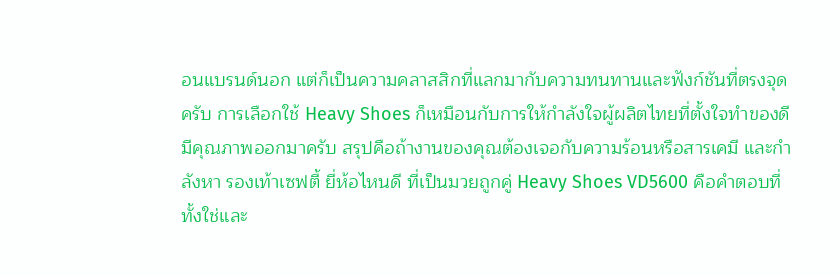อนแบรนด์นอก แต่ก็เป็นความคลาสสิกที่แลกมากับความทนทานและฟังก์ชันที่ตรงจุดครับ การเลือกใช้ Heavy Shoes ก็เหมือนกับการให้กำลังใจผู้ผลิตไทยที่ตั้งใจทำของดีมีคุณภาพออกมาครับ สรุปคือถ้างานของคุณต้องเจอกับความร้อนหรือสารเคมี และกำลังหา รองเท้าเซฟตี้ ยี่ห้อไหนดี ที่เป็นมวยถูกคู่ Heavy Shoes VD5600 คือคำตอบที่ทั้งใช่และ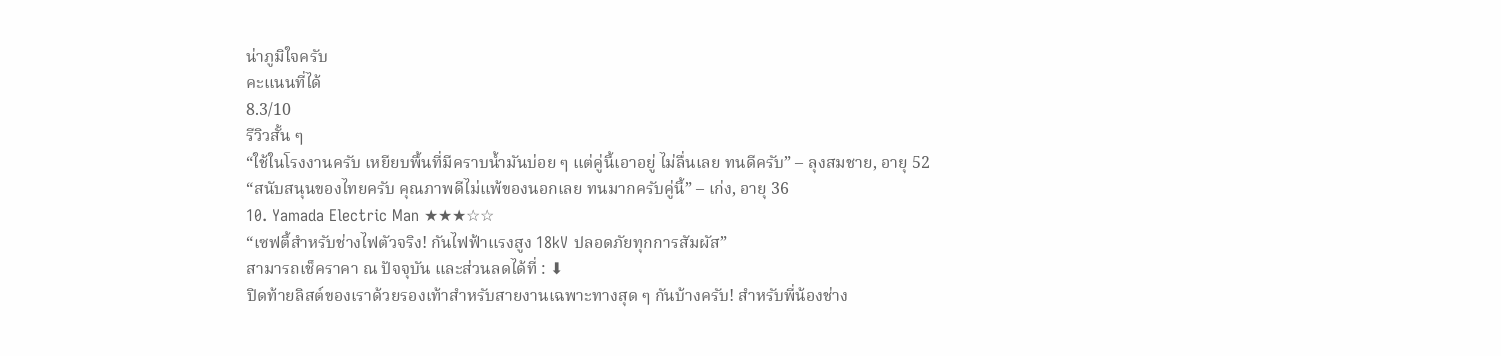น่าภูมิใจครับ
คะแนนที่ได้
8.3/10
รีวิวสั้น ๆ
“ใช้ในโรงงานครับ เหยียบพื้นที่มีคราบน้ำมันบ่อย ๆ แต่คู่นี้เอาอยู่ ไม่ลื่นเลย ทนดีครับ” – ลุงสมชาย, อายุ 52
“สนับสนุนของไทยครับ คุณภาพดีไม่แพ้ของนอกเลย ทนมากครับคู่นี้” – เก่ง, อายุ 36
10. Yamada Electric Man ★★★☆☆
“เซฟตี้สำหรับช่างไฟตัวจริง! กันไฟฟ้าแรงสูง 18kV ปลอดภัยทุกการสัมผัส”
สามารถเช็คราคา ณ ปัจจุบัน และส่วนลดได้ที่ : ⬇
ปิดท้ายลิสต์ของเราด้วยรองเท้าสำหรับสายงานเฉพาะทางสุด ๆ กันบ้างครับ! สำหรับพี่น้องช่าง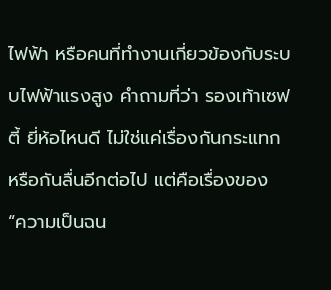ไฟฟ้า หรือคนที่ทำงานเกี่ยวข้องกับระบบไฟฟ้าแรงสูง คำถามที่ว่า รองเท้าเซฟตี้ ยี่ห้อไหนดี ไม่ใช่แค่เรื่องกันกระแทกหรือกันลื่นอีกต่อไป แต่คือเรื่องของ “ความเป็นฉน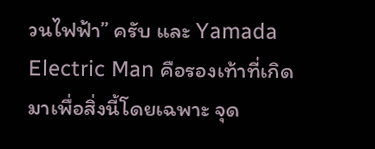วนไฟฟ้า” ครับ และ Yamada Electric Man คือรองเท้าที่เกิดมาเพื่อสิ่งนี้โดยเฉพาะ จุด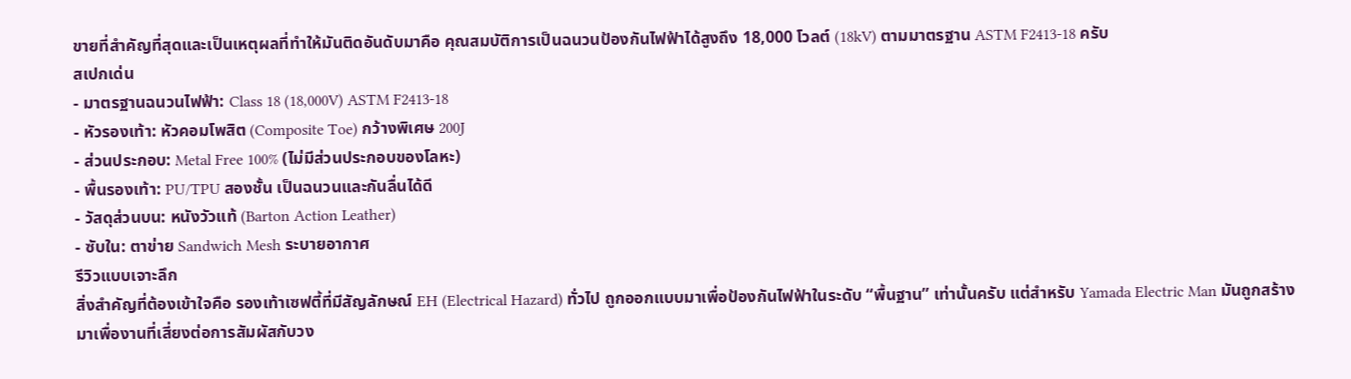ขายที่สำคัญที่สุดและเป็นเหตุผลที่ทำให้มันติดอันดับมาคือ คุณสมบัติการเป็นฉนวนป้องกันไฟฟ้าได้สูงถึง 18,000 โวลต์ (18kV) ตามมาตรฐาน ASTM F2413-18 ครับ
สเปกเด่น
- มาตรฐานฉนวนไฟฟ้า: Class 18 (18,000V) ASTM F2413-18
- หัวรองเท้า: หัวคอมโพสิต (Composite Toe) กว้างพิเศษ 200J
- ส่วนประกอบ: Metal Free 100% (ไม่มีส่วนประกอบของโลหะ)
- พื้นรองเท้า: PU/TPU สองชั้น เป็นฉนวนและกันลื่นได้ดี
- วัสดุส่วนบน: หนังวัวแท้ (Barton Action Leather)
- ซับใน: ตาข่าย Sandwich Mesh ระบายอากาศ
รีวิวแบบเจาะลึก
สิ่งสำคัญที่ต้องเข้าใจคือ รองเท้าเซฟตี้ที่มีสัญลักษณ์ EH (Electrical Hazard) ทั่วไป ถูกออกแบบมาเพื่อป้องกันไฟฟ้าในระดับ “พื้นฐาน” เท่านั้นครับ แต่สำหรับ Yamada Electric Man มันถูกสร้างมาเพื่องานที่เสี่ยงต่อการสัมผัสกับวง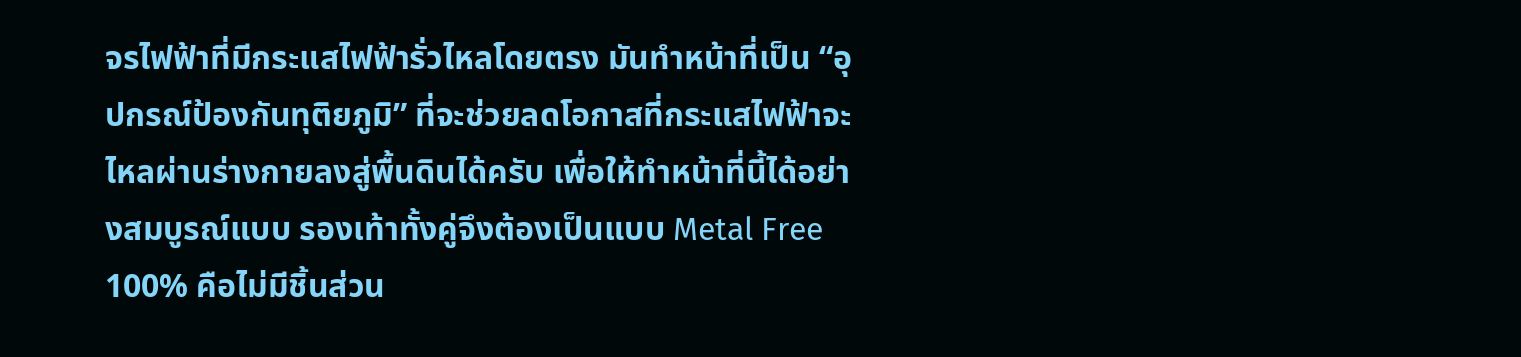จรไฟฟ้าที่มีกระแสไฟฟ้ารั่วไหลโดยตรง มันทำหน้าที่เป็น “อุปกรณ์ป้องกันทุติยภูมิ” ที่จะช่วยลดโอกาสที่กระแสไฟฟ้าจะไหลผ่านร่างกายลงสู่พื้นดินได้ครับ เพื่อให้ทำหน้าที่นี้ได้อย่างสมบูรณ์แบบ รองเท้าทั้งคู่จึงต้องเป็นแบบ Metal Free 100% คือไม่มีชิ้นส่วน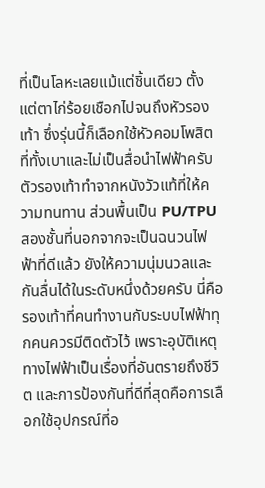ที่เป็นโลหะเลยแม้แต่ชิ้นเดียว ตั้งแต่ตาไก่ร้อยเชือกไปจนถึงหัวรองเท้า ซึ่งรุ่นนี้ก็เลือกใช้หัวคอมโพสิตที่ทั้งเบาและไม่เป็นสื่อนำไฟฟ้าครับ
ตัวรองเท้าทำจากหนังวัวแท้ที่ให้ความทนทาน ส่วนพื้นเป็น PU/TPU สองชั้นที่นอกจากจะเป็นฉนวนไฟฟ้าที่ดีแล้ว ยังให้ความนุ่มนวลและกันลื่นได้ในระดับหนึ่งด้วยครับ นี่คือรองเท้าที่คนทำงานกับระบบไฟฟ้าทุกคนควรมีติดตัวไว้ เพราะอุบัติเหตุทางไฟฟ้าเป็นเรื่องที่อันตรายถึงชีวิต และการป้องกันที่ดีที่สุดคือการเลือกใช้อุปกรณ์ที่อ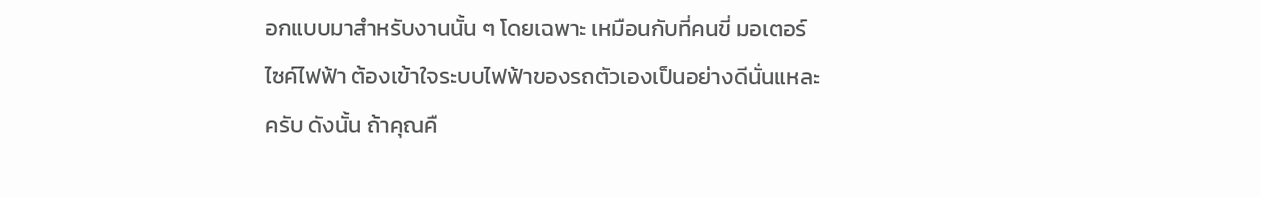อกแบบมาสำหรับงานนั้น ๆ โดยเฉพาะ เหมือนกับที่คนขี่ มอเตอร์ไซค์ไฟฟ้า ต้องเข้าใจระบบไฟฟ้าของรถตัวเองเป็นอย่างดีนั่นแหละครับ ดังนั้น ถ้าคุณคื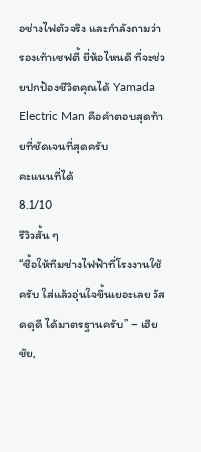อช่างไฟตัวจริง และกำลังถามว่า รองเท้าเซฟตี้ ยี่ห้อไหนดี ที่จะช่วยปกป้องชีวิตคุณได้ Yamada Electric Man คือคำตอบสุดท้ายที่ชัดเจนที่สุดครับ
คะแนนที่ได้
8.1/10
รีวิวสั้น ๆ
“ซื้อให้ทีมช่างไฟฟ้าที่โรงงานใช้ครับ ใส่แล้วอุ่นใจขึ้นเยอะเลย วัสดดุดี ได้มาตรฐานครับ” – เฮียชัย,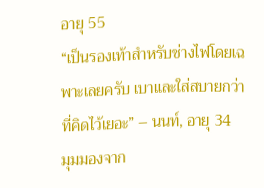อายุ 55
“เป็นรองเท้าสำหรับช่างไฟโดยเฉพาะเลยครับ เบาและใส่สบายกว่าที่คิดไว้เยอะ” – นนท์, อายุ 34
มุมมองจาก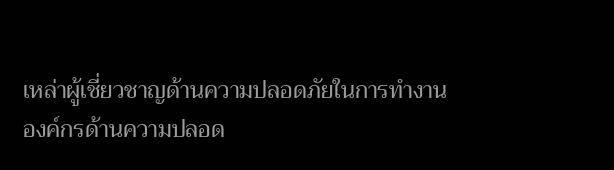เหล่าผู้เชี่ยวชาญด้านความปลอดภัยในการทำงาน
องค์กรด้านความปลอด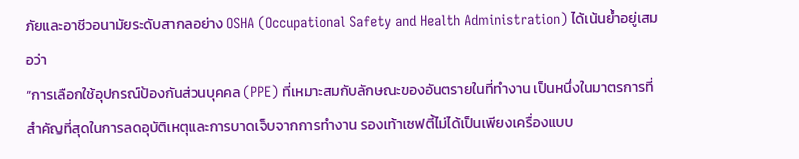ภัยและอาชีวอนามัยระดับสากลอย่าง OSHA (Occupational Safety and Health Administration) ได้เน้นย้ำอยู่เสมอว่า
“การเลือกใช้อุปกรณ์ป้องกันส่วนบุคคล (PPE) ที่เหมาะสมกับลักษณะของอันตรายในที่ทำงาน เป็นหนึ่งในมาตรการที่สำคัญที่สุดในการลดอุบัติเหตุและการบาดเจ็บจากการทำงาน รองเท้าเซฟตี้ไม่ได้เป็นเพียงเครื่องแบบ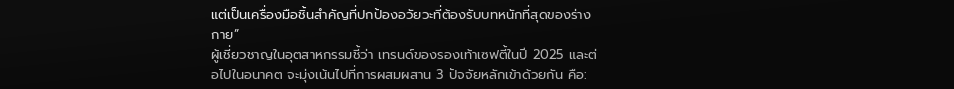แต่เป็นเครื่องมือชิ้นสำคัญที่ปกป้องอวัยวะที่ต้องรับบทหนักที่สุดของร่างกาย”
ผู้เชี่ยวชาญในอุตสาหกรรมชี้ว่า เทรนด์ของรองเท้าเซฟตี้ในปี 2025 และต่อไปในอนาคต จะมุ่งเน้นไปที่การผสมผสาน 3 ปัจจัยหลักเข้าด้วยกัน คือ: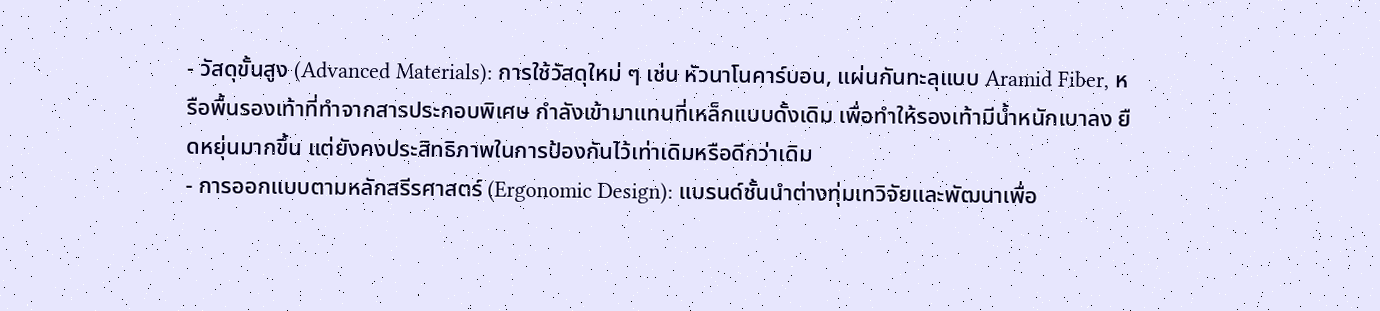- วัสดุขั้นสูง (Advanced Materials): การใช้วัสดุใหม่ ๆ เช่น หัวนาโนคาร์บอน, แผ่นกันทะลุแบบ Aramid Fiber, หรือพื้นรองเท้าที่ทำจากสารประกอบพิเศษ กำลังเข้ามาแทนที่เหล็กแบบดั้งเดิม เพื่อทำให้รองเท้ามีน้ำหนักเบาลง ยืดหยุ่นมากขึ้น แต่ยังคงประสิทธิภาพในการป้องกันไว้เท่าเดิมหรือดีกว่าเดิม
- การออกแบบตามหลักสรีรศาสตร์ (Ergonomic Design): แบรนด์ชั้นนำต่างทุ่มเทวิจัยและพัฒนาเพื่อ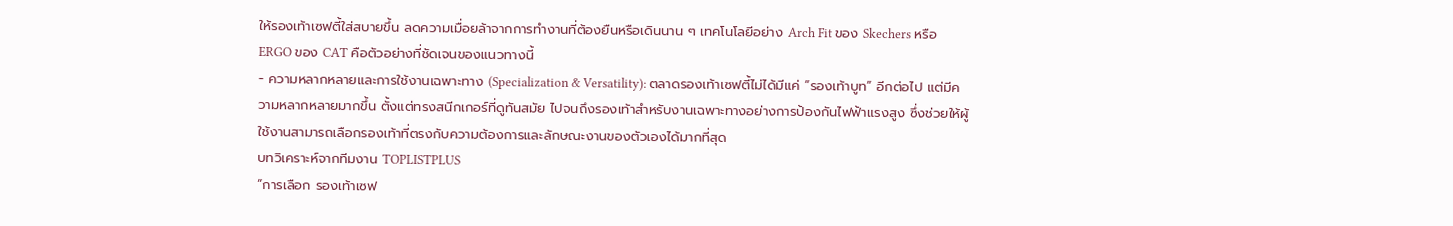ให้รองเท้าเซฟตี้ใส่สบายขึ้น ลดความเมื่อยล้าจากการทำงานที่ต้องยืนหรือเดินนาน ๆ เทคโนโลยีอย่าง Arch Fit ของ Skechers หรือ ERGO ของ CAT คือตัวอย่างที่ชัดเจนของแนวทางนี้
- ความหลากหลายและการใช้งานเฉพาะทาง (Specialization & Versatility): ตลาดรองเท้าเซฟตี้ไม่ได้มีแค่ “รองเท้าบูท” อีกต่อไป แต่มีความหลากหลายมากขึ้น ตั้งแต่ทรงสนีกเกอร์ที่ดูทันสมัย ไปจนถึงรองเท้าสำหรับงานเฉพาะทางอย่างการป้องกันไฟฟ้าแรงสูง ซึ่งช่วยให้ผู้ใช้งานสามารถเลือกรองเท้าที่ตรงกับความต้องการและลักษณะงานของตัวเองได้มากที่สุด
บทวิเคราะห์จากทีมงาน TOPLISTPLUS
“การเลือก รองเท้าเซฟ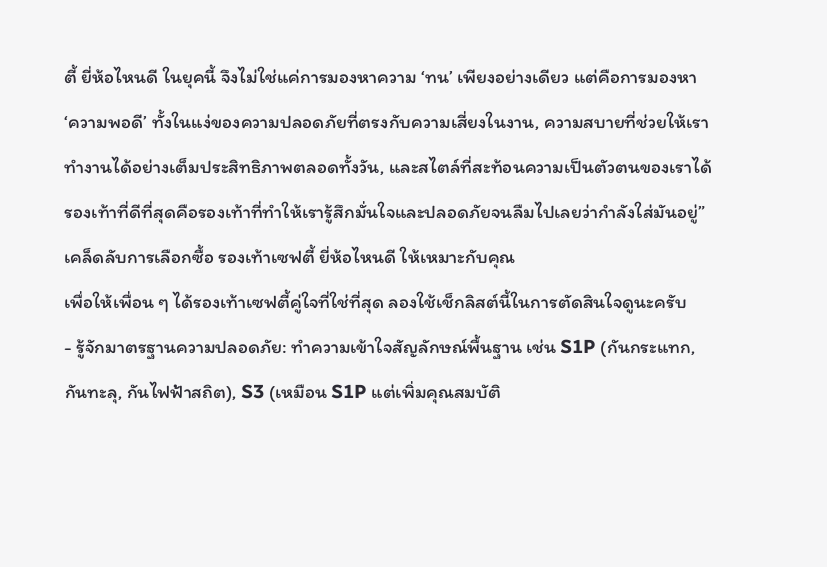ตี้ ยี่ห้อไหนดี ในยุคนี้ จึงไม่ใช่แค่การมองหาความ ‘ทน’ เพียงอย่างเดียว แต่คือการมองหา ‘ความพอดี’ ทั้งในแง่ของความปลอดภัยที่ตรงกับความเสี่ยงในงาน, ความสบายที่ช่วยให้เราทำงานได้อย่างเต็มประสิทธิภาพตลอดทั้งวัน, และสไตล์ที่สะท้อนความเป็นตัวตนของเราได้ รองเท้าที่ดีที่สุดคือรองเท้าที่ทำให้เรารู้สึกมั่นใจและปลอดภัยจนลืมไปเลยว่ากำลังใส่มันอยู่”
เคล็ดลับการเลือกซื้อ รองเท้าเซฟตี้ ยี่ห้อไหนดี ให้เหมาะกับคุณ
เพื่อให้เพื่อน ๆ ได้รองเท้าเซฟตี้คู่ใจที่ใช่ที่สุด ลองใช้เช็กลิสต์นี้ในการตัดสินใจดูนะครับ
- รู้จักมาตรฐานความปลอดภัย: ทำความเข้าใจสัญลักษณ์พื้นฐาน เช่น S1P (กันกระแทก, กันทะลุ, กันไฟฟ้าสถิต), S3 (เหมือน S1P แต่เพิ่มคุณสมบัติ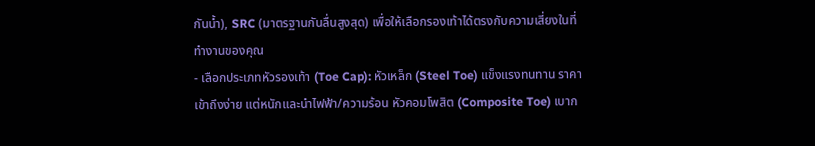กันน้ำ), SRC (มาตรฐานกันลื่นสูงสุด) เพื่อให้เลือกรองเท้าได้ตรงกับความเสี่ยงในที่ทำงานของคุณ
- เลือกประเภทหัวรองเท้า (Toe Cap): หัวเหล็ก (Steel Toe) แข็งแรงทนทาน ราคาเข้าถึงง่าย แต่หนักและนำไฟฟ้า/ความร้อน หัวคอมโพสิต (Composite Toe) เบาก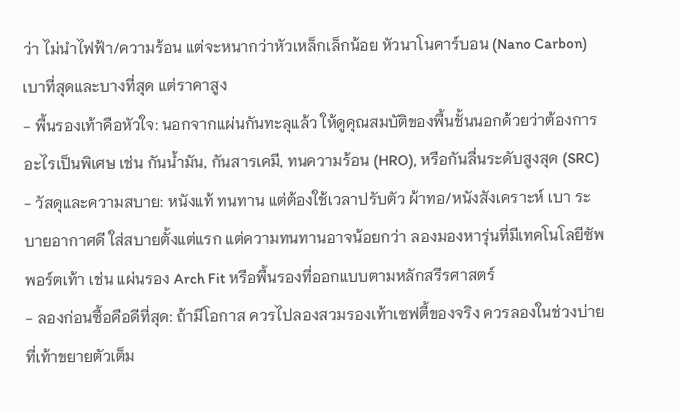ว่า ไม่นำไฟฟ้า/ความร้อน แต่จะหนากว่าหัวเหล็กเล็กน้อย หัวนาโนคาร์บอน (Nano Carbon) เบาที่สุดและบางที่สุด แต่ราคาสูง
- พื้นรองเท้าคือหัวใจ: นอกจากแผ่นกันทะลุแล้ว ให้ดูคุณสมบัติของพื้นชั้นนอกด้วยว่าต้องการอะไรเป็นพิเศษ เช่น กันน้ำมัน, กันสารเคมี, ทนความร้อน (HRO), หรือกันลื่นระดับสูงสุด (SRC)
- วัสดุและความสบาย: หนังแท้ ทนทาน แต่ต้องใช้เวลาปรับตัว ผ้าทอ/หนังสังเคราะห์ เบา ระบายอากาศดี ใส่สบายตั้งแต่แรก แต่ความทนทานอาจน้อยกว่า ลองมองหารุ่นที่มีเทคโนโลยีซัพพอร์ตเท้า เช่น แผ่นรอง Arch Fit หรือพื้นรองที่ออกแบบตามหลักสรีรศาสตร์
- ลองก่อนซื้อคือดีที่สุด: ถ้ามีโอกาส ควรไปลองสวมรองเท้าเซฟตี้ของจริง ควรลองในช่วงบ่ายที่เท้าขยายตัวเต็ม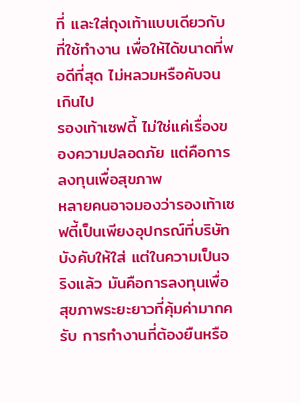ที่ และใส่ถุงเท้าแบบเดียวกับที่ใช้ทำงาน เพื่อให้ได้ขนาดที่พอดีที่สุด ไม่หลวมหรือคับจนเกินไป
รองเท้าเซฟตี้ ไม่ใช่แค่เรื่องของความปลอดภัย แต่คือการลงทุนเพื่อสุขภาพ
หลายคนอาจมองว่ารองเท้าเซฟตี้เป็นเพียงอุปกรณ์ที่บริษัทบังคับให้ใส่ แต่ในความเป็นจริงแล้ว มันคือการลงทุนเพื่อสุขภาพระยะยาวที่คุ้มค่ามากครับ การทำงานที่ต้องยืนหรือ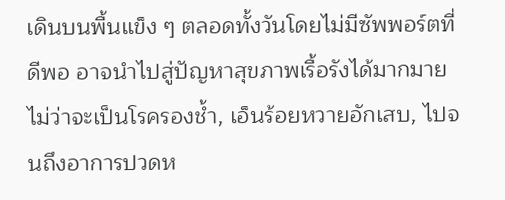เดินบนพื้นแข็ง ๆ ตลอดทั้งวันโดยไม่มีซัพพอร์ตที่ดีพอ อาจนำไปสู่ปัญหาสุขภาพเรื้อรังได้มากมาย ไม่ว่าจะเป็นโรครองช้ำ, เอ็นร้อยหวายอักเสบ, ไปจนถึงอาการปวดห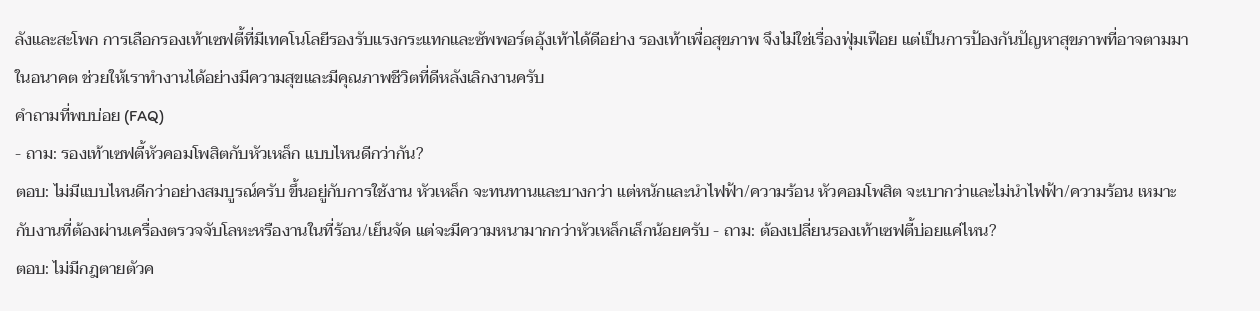ลังและสะโพก การเลือกรองเท้าเซฟตี้ที่มีเทคโนโลยีรองรับแรงกระแทกและซัพพอร์ตอุ้งเท้าได้ดีอย่าง รองเท้าเพื่อสุขภาพ จึงไม่ใช่เรื่องฟุ่มเฟือย แต่เป็นการป้องกันปัญหาสุขภาพที่อาจตามมาในอนาคต ช่วยให้เราทำงานได้อย่างมีความสุขและมีคุณภาพชีวิตที่ดีหลังเลิกงานครับ
คำถามที่พบบ่อย (FAQ)
- ถาม: รองเท้าเซฟตี้หัวคอมโพสิตกับหัวเหล็ก แบบไหนดีกว่ากัน?
ตอบ: ไม่มีแบบไหนดีกว่าอย่างสมบูรณ์ครับ ขึ้นอยู่กับการใช้งาน หัวเหล็ก จะทนทานและบางกว่า แต่หนักและนำไฟฟ้า/ความร้อน หัวคอมโพสิต จะเบากว่าและไม่นำไฟฟ้า/ความร้อน เหมาะกับงานที่ต้องผ่านเครื่องตรวจจับโลหะหรืองานในที่ร้อน/เย็นจัด แต่จะมีความหนามากกว่าหัวเหล็กเล็กน้อยครับ - ถาม: ต้องเปลี่ยนรองเท้าเซฟตี้บ่อยแค่ไหน?
ตอบ: ไม่มีกฎตายตัวค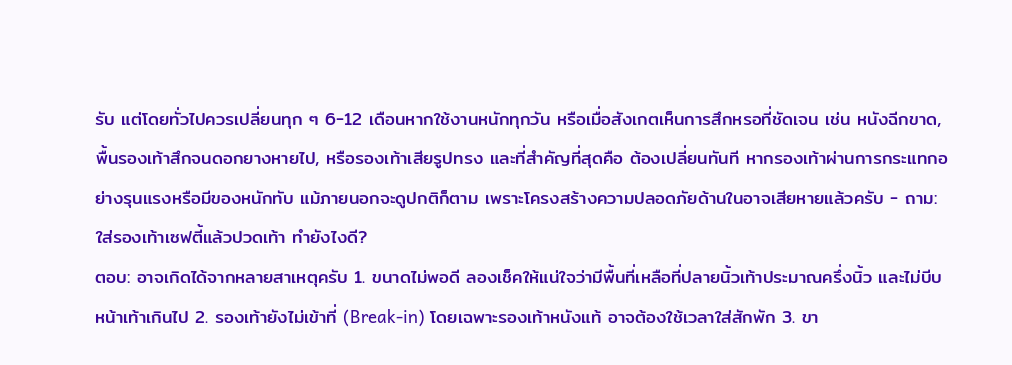รับ แต่โดยทั่วไปควรเปลี่ยนทุก ๆ 6-12 เดือนหากใช้งานหนักทุกวัน หรือเมื่อสังเกตเห็นการสึกหรอที่ชัดเจน เช่น หนังฉีกขาด, พื้นรองเท้าสึกจนดอกยางหายไป, หรือรองเท้าเสียรูปทรง และที่สำคัญที่สุดคือ ต้องเปลี่ยนทันที หากรองเท้าผ่านการกระแทกอย่างรุนแรงหรือมีของหนักทับ แม้ภายนอกจะดูปกติก็ตาม เพราะโครงสร้างความปลอดภัยด้านในอาจเสียหายแล้วครับ - ถาม: ใส่รองเท้าเซฟตี้แล้วปวดเท้า ทำยังไงดี?
ตอบ: อาจเกิดได้จากหลายสาเหตุครับ 1. ขนาดไม่พอดี ลองเช็คให้แน่ใจว่ามีพื้นที่เหลือที่ปลายนิ้วเท้าประมาณครึ่งนิ้ว และไม่บีบหน้าเท้าเกินไป 2. รองเท้ายังไม่เข้าที่ (Break-in) โดยเฉพาะรองเท้าหนังแท้ อาจต้องใช้เวลาใส่สักพัก 3. ขา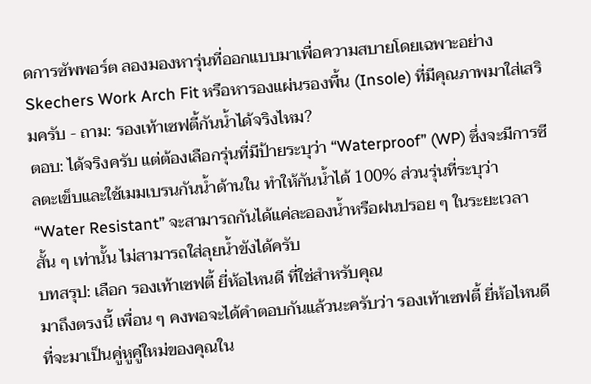ดการซัพพอร์ต ลองมองหารุ่นที่ออกแบบมาเพื่อความสบายโดยเฉพาะอย่าง Skechers Work Arch Fit หรือหารองแผ่นรองพื้น (Insole) ที่มีคุณภาพมาใส่เสริมครับ - ถาม: รองเท้าเซฟตี้กันน้ำได้จริงไหม?
ตอบ: ได้จริงครับ แต่ต้องเลือกรุ่นที่มีป้ายระบุว่า “Waterproof” (WP) ซึ่งจะมีการซีลตะเข็บและใช้เมมเบรนกันน้ำด้านใน ทำให้กันน้ำได้ 100% ส่วนรุ่นที่ระบุว่า “Water Resistant” จะสามารถกันได้แค่ละอองน้ำหรือฝนปรอย ๆ ในระยะเวลาสั้น ๆ เท่านั้น ไม่สามารถใส่ลุยน้ำขังได้ครับ
บทสรุป: เลือก รองเท้าเซฟตี้ ยี่ห้อไหนดี ที่ใช่สำหรับคุณ
มาถึงตรงนี้ เพื่อน ๆ คงพอจะได้คำตอบกันแล้วนะครับว่า รองเท้าเซฟตี้ ยี่ห้อไหนดี ที่จะมาเป็นคู่หูคู่ใหม่ของคุณใน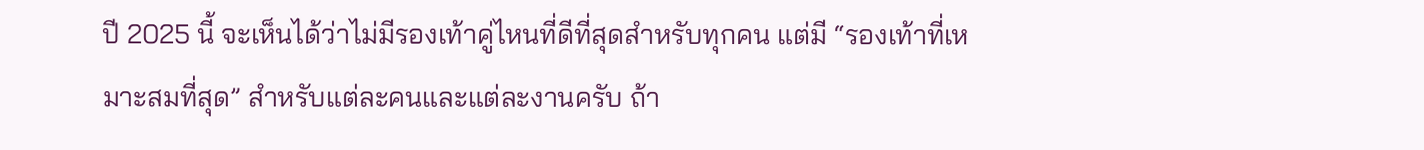ปี 2025 นี้ จะเห็นได้ว่าไม่มีรองเท้าคู่ไหนที่ดีที่สุดสำหรับทุกคน แต่มี “รองเท้าที่เหมาะสมที่สุด” สำหรับแต่ละคนและแต่ละงานครับ ถ้า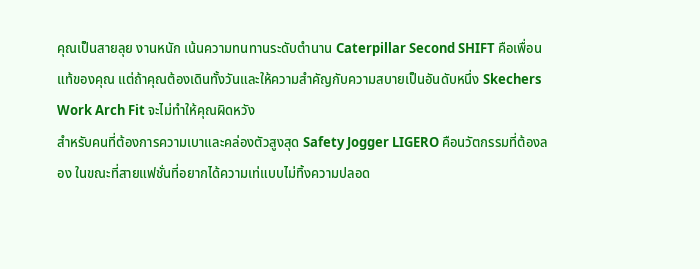คุณเป็นสายลุย งานหนัก เน้นความทนทานระดับตำนาน Caterpillar Second SHIFT คือเพื่อนแท้ของคุณ แต่ถ้าคุณต้องเดินทั้งวันและให้ความสำคัญกับความสบายเป็นอันดับหนึ่ง Skechers Work Arch Fit จะไม่ทำให้คุณผิดหวัง
สำหรับคนที่ต้องการความเบาและคล่องตัวสูงสุด Safety Jogger LIGERO คือนวัตกรรมที่ต้องลอง ในขณะที่สายแฟชั่นที่อยากได้ความเท่แบบไม่ทิ้งความปลอด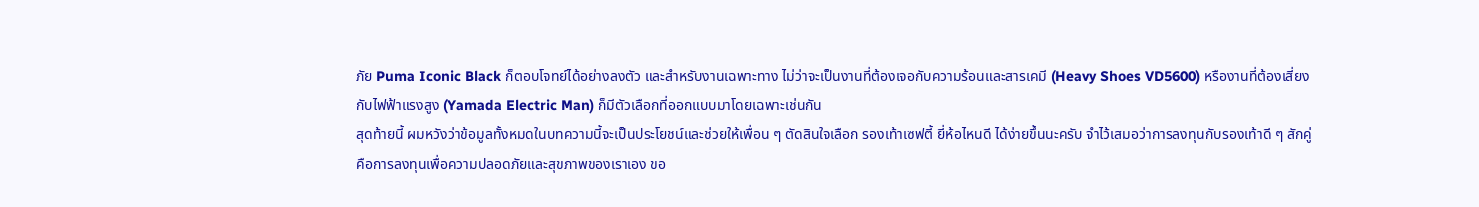ภัย Puma Iconic Black ก็ตอบโจทย์ได้อย่างลงตัว และสำหรับงานเฉพาะทาง ไม่ว่าจะเป็นงานที่ต้องเจอกับความร้อนและสารเคมี (Heavy Shoes VD5600) หรืองานที่ต้องเสี่ยงกับไฟฟ้าแรงสูง (Yamada Electric Man) ก็มีตัวเลือกที่ออกแบบมาโดยเฉพาะเช่นกัน
สุดท้ายนี้ ผมหวังว่าข้อมูลทั้งหมดในบทความนี้จะเป็นประโยชน์และช่วยให้เพื่อน ๆ ตัดสินใจเลือก รองเท้าเซฟตี้ ยี่ห้อไหนดี ได้ง่ายขึ้นนะครับ จำไว้เสมอว่าการลงทุนกับรองเท้าดี ๆ สักคู่ คือการลงทุนเพื่อความปลอดภัยและสุขภาพของเราเอง ขอ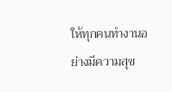ให้ทุกคนทำงานอย่างมีความสุข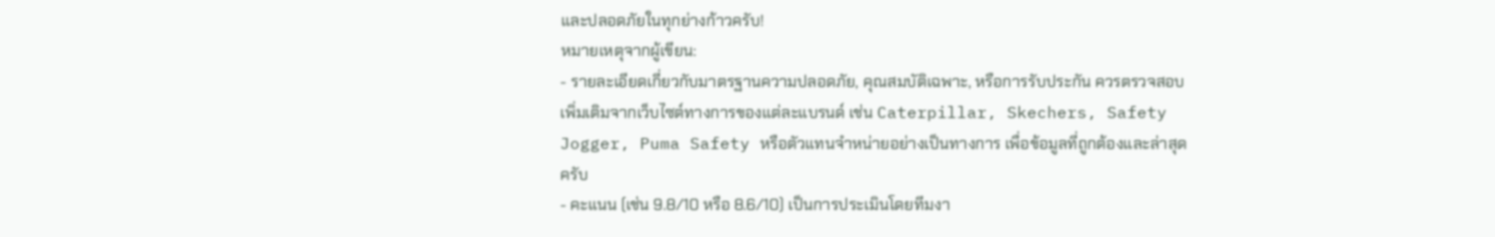และปลอดภัยในทุกย่างก้าวครับ!
หมายเหตุจากผู้เขียน:
- รายละเอียดเกี่ยวกับมาตรฐานความปลอดภัย, คุณสมบัติเฉพาะ, หรือการรับประกัน ควรตรวจสอบเพิ่มเติมจากเว็บไซต์ทางการของแต่ละแบรนด์ เช่น Caterpillar, Skechers, Safety Jogger, Puma Safety หรือตัวแทนจำหน่ายอย่างเป็นทางการ เพื่อข้อมูลที่ถูกต้องและล่าสุดครับ
- คะแนน (เช่น 9.8/10 หรือ 8.6/10) เป็นการประเมินโดยทีมงา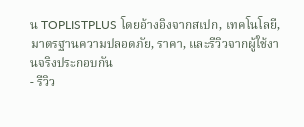น TOPLISTPLUS โดยอ้างอิงจากสเปก, เทคโนโลยี, มาตรฐานความปลอดภัย, ราคา, และรีวิวจากผู้ใช้งานจริงประกอบกัน
- รีวิว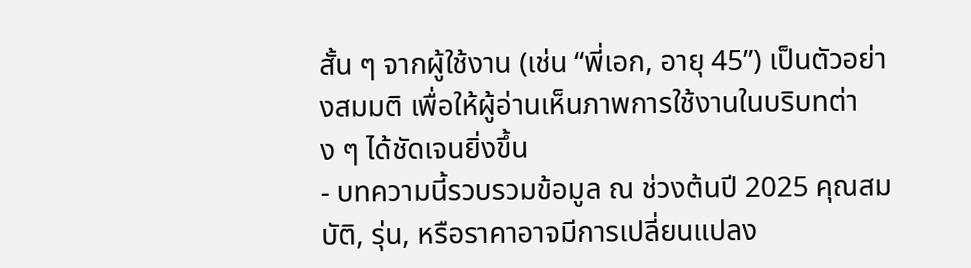สั้น ๆ จากผู้ใช้งาน (เช่น “พี่เอก, อายุ 45”) เป็นตัวอย่างสมมติ เพื่อให้ผู้อ่านเห็นภาพการใช้งานในบริบทต่าง ๆ ได้ชัดเจนยิ่งขึ้น
- บทความนี้รวบรวมข้อมูล ณ ช่วงต้นปี 2025 คุณสมบัติ, รุ่น, หรือราคาอาจมีการเปลี่ยนแปลง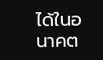ได้ในอนาคต